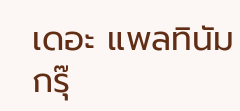เดอะ แพลทินัม กรุ๊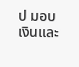ป มอบเงินและ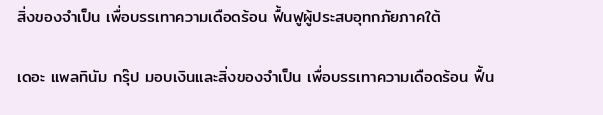สิ่งของจำเป็น เพื่อบรรเทาความเดือดร้อน ฟื้นฟูผู้ประสบอุทกภัยภาคใต้

เดอะ แพลทินัม กรุ๊ป มอบเงินและสิ่งของจำเป็น เพื่อบรรเทาความเดือดร้อน ฟื้น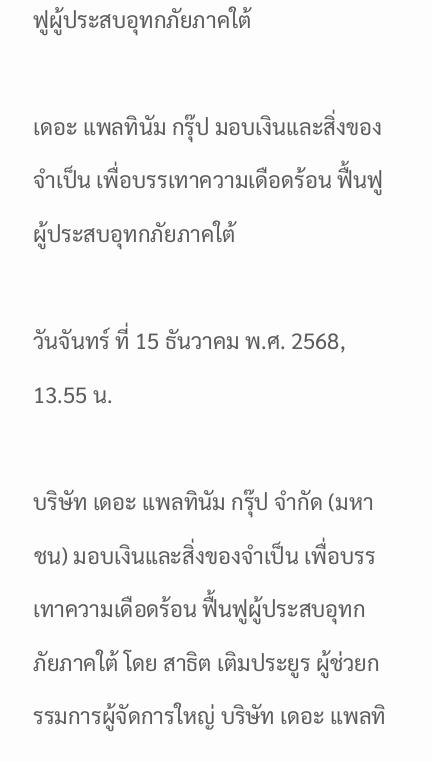ฟูผู้ประสบอุทกภัยภาคใต้

เดอะ แพลทินัม กรุ๊ป มอบเงินและสิ่งของจำเป็น เพื่อบรรเทาความเดือดร้อน ฟื้นฟูผู้ประสบอุทกภัยภาคใต้

วันจันทร์ ที่ 15 ธันวาคม พ.ศ. 2568, 13.55 น.

บริษัท เดอะ แพลทินัม กรุ๊ป จำกัด (มหาชน) มอบเงินและสิ่งของจำเป็น เพื่อบรรเทาความเดือดร้อน ฟื้นฟูผู้ประสบอุทกภัยภาคใต้ โดย สาธิต เติมประยูร ผู้ช่วยกรรมการผู้จัดการใหญ่ บริษัท เดอะ แพลทิ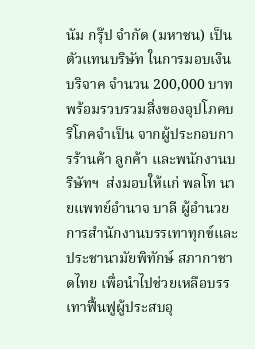นัม กรุ๊ป จำกัด (มหาชน) เป็นตัวแทนบริษัท ในการมอบเงินบริจาค จำนวน 200,000 บาท พร้อมรวบรวมสิ่งของอุปโภคบริโภคจำเป็น จากผู้ประกอบการร้านค้า ลูกค้า และพนักงานบริษัทฯ  ส่งมอบให้แก่ พลโท นายแพทย์อำนาจ บาลี ผู้อำนวยการสำนักงานบรรเทาทุกข์และประชานามัยพิทักษ์ สภากาชาดไทย เพื่อนำไปช่วยเหลือบรรเทาฟื้นฟูผู้ประสบอุ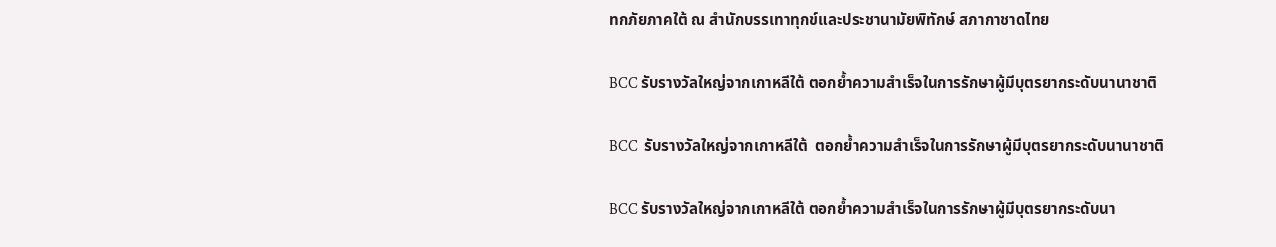ทกภัยภาคใต้ ณ สำนักบรรเทาทุกข์และประชานามัยพิทักษ์ สภากาชาดไทย

BCC รับรางวัลใหญ่จากเกาหลีใต้ ตอกย้ำความสำเร็จในการรักษาผู้มีบุตรยากระดับนานาชาติ

BCC  รับรางวัลใหญ่จากเกาหลีใต้  ตอกย้ำความสำเร็จในการรักษาผู้มีบุตรยากระดับนานาชาติ

BCC รับรางวัลใหญ่จากเกาหลีใต้ ตอกย้ำความสำเร็จในการรักษาผู้มีบุตรยากระดับนา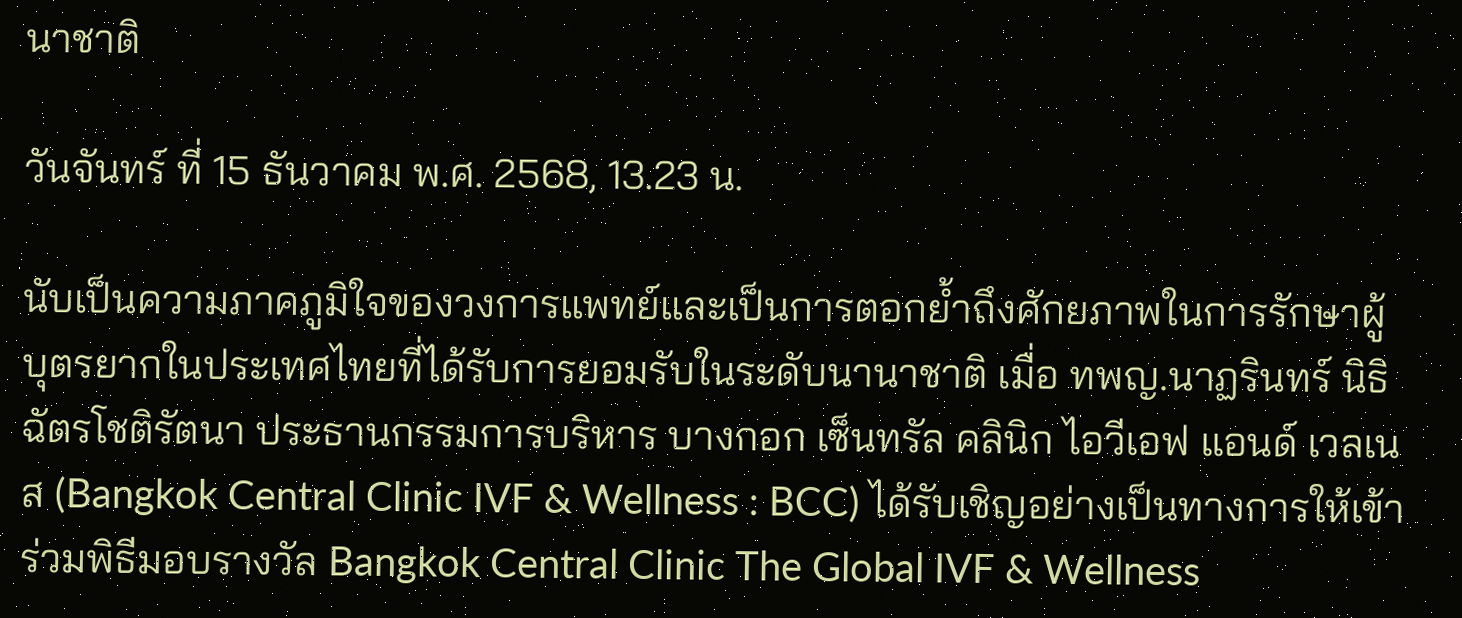นาชาติ

วันจันทร์ ที่ 15 ธันวาคม พ.ศ. 2568, 13.23 น.

นับเป็นความภาคภูมิใจของวงการแพทย์และเป็นการตอกย้ำถึงศักยภาพในการรักษาผู้บุตรยากในประเทศไทยที่ได้รับการยอมรับในระดับนานาชาติ เมื่อ ทพญ.นาฏรินทร์ นิธิฉัตรโชติรัตนา ประธานกรรมการบริหาร บางกอก เซ็นทรัล คลินิก ไอวีเอฟ แอนด์ เวลเนส (Bangkok Central Clinic IVF & Wellness : BCC) ได้รับเชิญอย่างเป็นทางการให้เข้าร่วมพิธีมอบรางวัล Bangkok Central Clinic The Global IVF & Wellness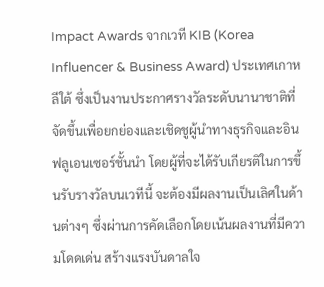Impact Awards จากเวที KIB (Korea Influencer & Business Award) ประเทศเกาหลีใต้ ซึ่งเป็นงานประกาศรางวัลระดับนานาชาติที่จัดขึ้นเพื่อยกย่องและเชิดชูผู้นำทางธุรกิจและอินฟลูเอนเซอร์ชั้นนำ โดยผู้ที่จะได้รับเกียรติในการขึ้นรับรางวัลบนเวทีนี้ จะต้องมีผลงานเป็นเลิศในด้านต่างๆ ซึ่งผ่านการคัดเลือกโดยเน้นผลงานที่มีความโดดเด่น สร้างแรงบันดาลใจ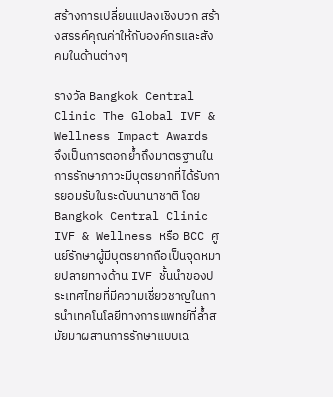สร้างการเปลี่ยนแปลงเชิงบวก สร้างสรรค์คุณค่าให้กับองค์กรและสังคมในด้านต่างๆ

รางวัล Bangkok Central Clinic The Global IVF & Wellness Impact Awards จึงเป็นการตอกย้ำถึงมาตรฐานในการรักษาภาวะมีบุตรยากที่ได้รับการยอมรับในระดับนานาชาติ โดย Bangkok Central Clinic IVF & Wellness หรือ BCC ศูนย์รักษาผู้มีบุตรยากถือเป็นจุดหมายปลายทางด้าน IVF ชั้นนำของประเทศไทยที่มีความเชี่ยวชาญในการนำเทคโนโลยีทางการแพทย์ที่ล้ำสมัยมาผสานการรักษาแบบเฉ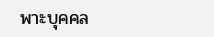พาะบุคคล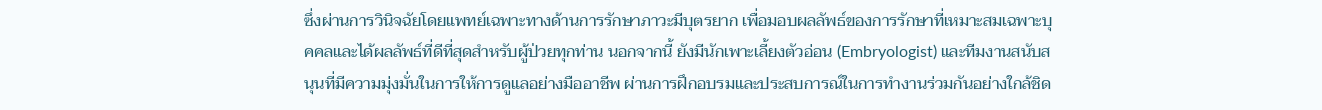ซึ่งผ่านการวินิจฉัยโดยแพทย์เฉพาะทางด้านการรักษาภาวะมีบุตรยาก เพื่อมอบผลลัพธ์ของการรักษาที่เหมาะสมเฉพาะบุคคลและได้ผลลัพธ์ที่ดีที่สุดสำหรับผู้ป่วยทุกท่าน นอกจากนี้ ยังมีนักเพาะเลี้ยงตัวอ่อน (Embryologist) และทีมงานสนับสนุนที่มีความมุ่งมั่นในการให้การดูแลอย่างมืออาชีพ ผ่านการฝึกอบรมและประสบการณ์ในการทำงานร่วมกันอย่างใกล้ชิด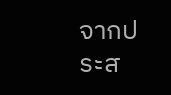จากประส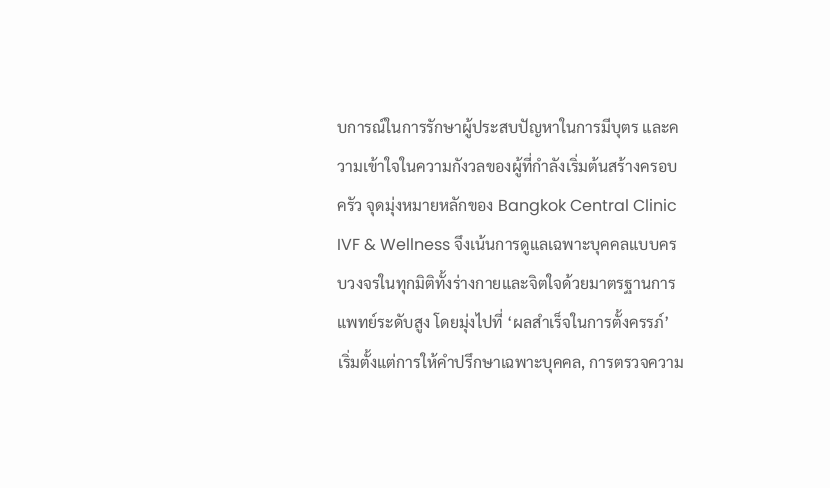บการณ์ในการรักษาผู้ประสบปัญหาในการมีบุตร และความเข้าใจในความกังวลของผู้ที่กำลังเริ่มต้นสร้างครอบครัว จุดมุ่งหมายหลักของ Bangkok Central Clinic IVF & Wellness จึงเน้นการดูแลเฉพาะบุคคลแบบครบวงจรในทุกมิติทั้งร่างกายและจิตใจด้วยมาตรฐานการแพทย์ระดับสูง โดยมุ่งไปที่ ‘ผลสำเร็จในการตั้งครรภ์’ เริ่มตั้งแต่การให้คำปรึกษาเฉพาะบุคคล, การตรวจความ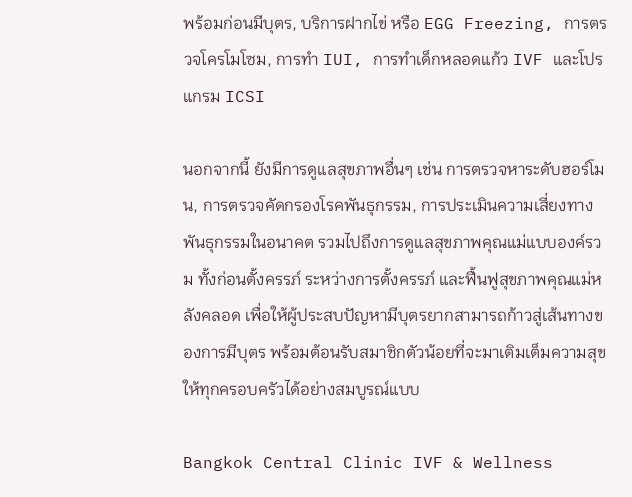พร้อมก่อนมีบุตร, บริการฝากไข่ หรือ EGG Freezing, การตรวจโครโมโซม, การทำ IUI, การทำเด็กหลอดแก้ว IVF และโปรแกรม ICSI

นอกจากนี้ ยังมีการดูแลสุขภาพอื่นๆ เช่น การตรวจหาระดับฮอร์โมน, การตรวจคัดกรองโรคพันธุกรรม, การประเมินความเสี่ยงทางพันธุกรรมในอนาคต รวมไปถึงการดูแลสุขภาพคุณแม่แบบองค์รวม ทั้งก่อนตั้งครรภ์ ระหว่างการตั้งครรภ์ และฟื้นฟูสุขภาพคุณแม่หลังคลอด เพื่อให้ผู้ประสบปัญหามีบุตรยากสามารถก้าวสู่เส้นทางของการมีบุตร พร้อมต้อนรับสมาชิกตัวน้อยที่จะมาเติมเต็มความสุขให้ทุกครอบครัวได้อย่างสมบูรณ์แบบ

Bangkok Central Clinic IVF & Wellness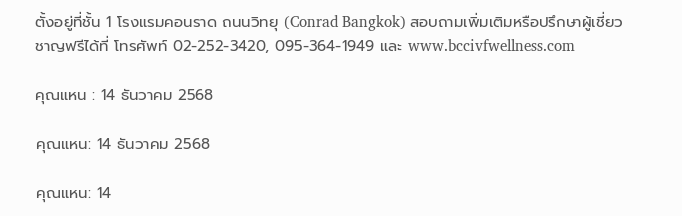ตั้งอยู่ที่ชั้น 1 โรงแรมคอนราด ถนนวิทยุ (Conrad Bangkok) สอบถามเพิ่มเติมหรือปรึกษาผู้เชี่ยวชาญฟรีได้ที่ โทรศัพท์ 02-252-3420, 095-364-1949 และ www.bccivfwellness.com

คุณแหน : 14 ธันวาคม 2568

คุณแหน: 14 ธันวาคม 2568

คุณแหน: 14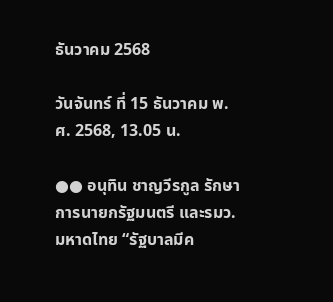ธันวาคม 2568

วันจันทร์ ที่ 15 ธันวาคม พ.ศ. 2568, 13.05 น.

●● อนุทิน ชาญวีรกูล รักษาการนายกรัฐมนตรี และรมว.มหาดไทย “รัฐบาลมีค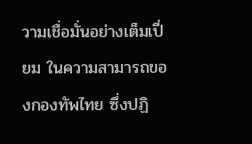วามเชื่อมั่นอย่างเต็มเปี่ยม ในความสามารถของกองทัพไทย ซึ่งปฏิ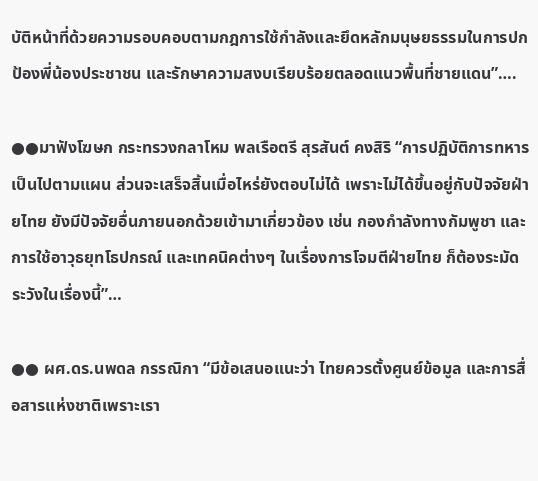บัติหน้าที่ด้วยความรอบคอบตามกฎการใช้กำลังและยึดหลักมนุษยธรรมในการปกป้องพี่น้องประชาชน และรักษาความสงบเรียบร้อยตลอดแนวพื้นที่ชายแดน”….

●●มาฟังโฆษก กระทรวงกลาโหม พลเรือตรี สุรสันต์ คงสิริ “การปฏิบัติการทหารเป็นไปตามแผน ส่วนจะเสร็จสิ้นเมื่อไหร่ยังตอบไม่ได้ เพราะไม่ได้ขึ้นอยู่กับปัจจัยฝ่ายไทย ยังมีปัจจัยอื่นภายนอกด้วยเข้ามาเกี่ยวข้อง เช่น กองกำลังทางกัมพูชา และการใช้อาวุธยุทโธปกรณ์ และเทคนิคต่างๆ ในเรื่องการโจมตีฝ่ายไทย ก็ต้องระมัดระวังในเรื่องนี้”…

●● ผศ.ดร.นพดล กรรณิกา “มีข้อเสนอแนะว่า ไทยควรตั้งศูนย์ข้อมูล และการสื่อสารแห่งชาติเพราะเรา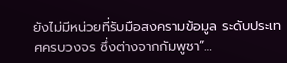ยังไม่มีหน่วยที่รับมือสงครามข้อมูล ระดับประเทศครบวงจร ซึ่งต่างจากกัมพูชา”…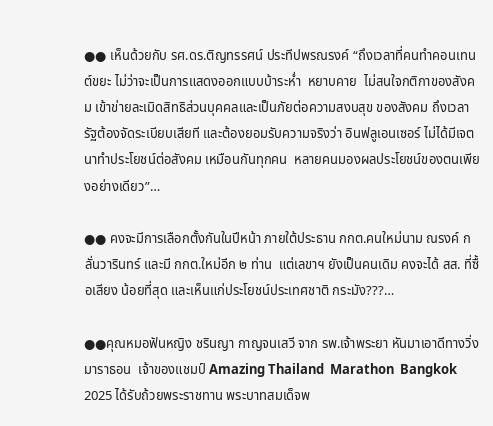●● เห็นด้วยกับ รศ.ดร.ติญทรรศน์ ประทีปพรณรงค์ “ถึงเวลาที่คนทำคอนเทนต์ขยะ ไม่ว่าจะเป็นการแสดงออกแบบบ้าระห่ำ  หยาบคาย  ไม่สนใจกติกาของสังคม เข้าข่ายละเมิดสิทธิส่วนบุคคลและเป็นภัยต่อความสงบสุข ของสังคม ถึงเวลา รัฐต้องจัดระเบียบเสียที และต้องยอมรับความจริงว่า อินฟลูเอนเซอร์ ไม่ได้มีเจตนาทำประโยชน์ต่อสังคม เหมือนกันทุกคน  หลายคนมองผลประโยชน์ของตนเพียงอย่างเดียว”…

●● คงจะมีการเลือกตั้งกันในปีหน้า ภายใต้ประธาน กกต.คนใหม่นาม ณรงค์ กลั่นวารินทร์ และมี กกต.ใหม่อีก ๒ ท่าน  แต่เลขาฯ ยังเป็นคนเดิม คงจะได้ สส. ที่ซื้อเสียง น้อยที่สุด และเห็นแก่ประโยชน์ประเทศชาติ กระมัง???…

●●คุณหมอฟันหญิง ชรินญา กาญจนเสวี จาก รพ.เจ้าพระยา หันมาเอาดีทางวิ่งมาราธอน  เจ้าของแชมป์ Amazing Thailand  Marathon  Bangkok  2025 ได้รับถ้วยพระราชทาน พระบาทสมเด็จพ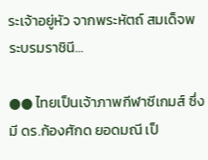ระเจ้าอยู่หัว จากพระหัตถ์ สมเด็จพระบรมราชินี…

●● ไทยเป็นเจ้าภาพกีฬาซีเกมส์ ซึ่งมี ดร.ก้องศักด ยอดมณี เป็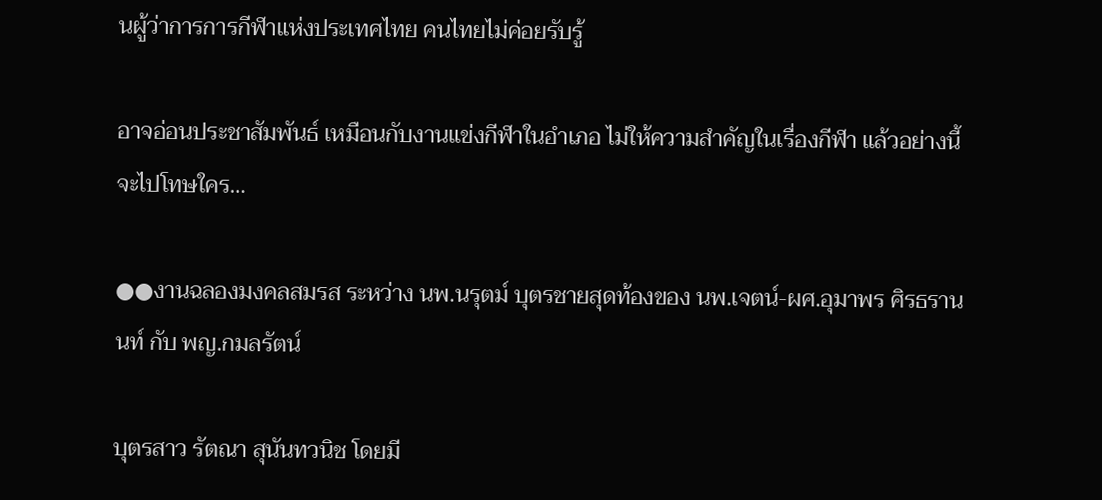นผู้ว่าการการกีฬาแห่งประเทศไทย คนไทยไม่ค่อยรับรู้

อาจอ่อนประชาสัมพันธ์ เหมือนกับงานแข่งกีฬาในอำเภอ ไม่ให้ความสำคัญในเรื่องกีฬา แล้วอย่างนี้จะไปโทษใคร…

●●งานฉลองมงคลสมรส ระหว่าง นพ.นรุตม์ บุตรชายสุดท้องของ นพ.เจตน์-ผศ.อุมาพร ศิรธรานนท์ กับ พญ.กมลรัตน์

บุตรสาว รัตณา สุนันทวนิช โดยมี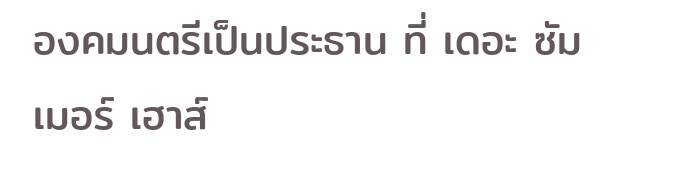องคมนตรีเป็นประธาน ที่ เดอะ ซัมเมอร์ เฮาส์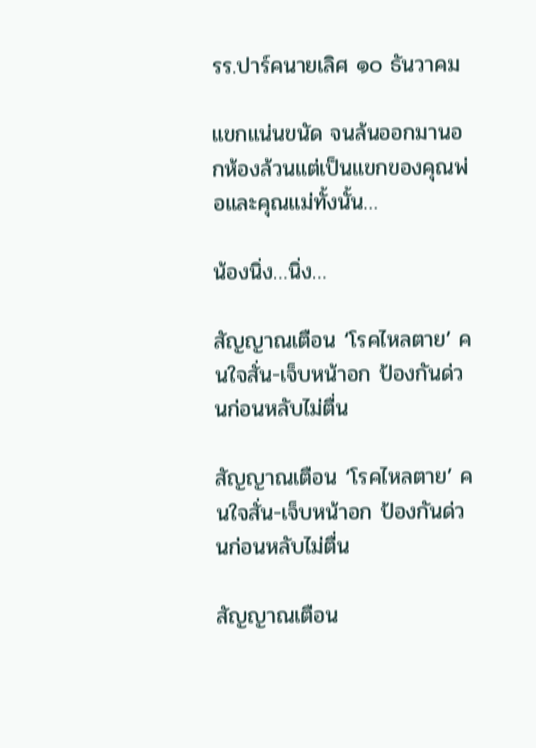รร.ปาร์คนายเลิศ ๑๐ ธันวาคม

แขกแน่นขนัด จนล้นออกมานอกห้องล้วนแต่เป็นแขกของคุณพ่อและคุณแม่ทั้งนั้น…

น้องนิ่ง…นิ่ง…

สัญญาณเตือน ‘โรคไหลตาย’ คนใจสั่น-เจ็บหน้าอก ป้องกันด่วนก่อนหลับไม่ตื่น

สัญญาณเตือน ‘โรคไหลตาย’ คนใจสั่น-เจ็บหน้าอก ป้องกันด่วนก่อนหลับไม่ตื่น

สัญญาณเตือน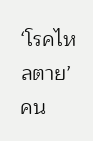‘โรคไหลตาย’ คน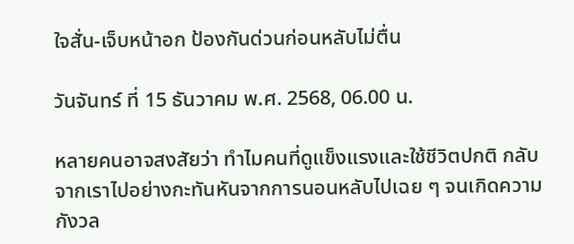ใจสั่น-เจ็บหน้าอก ป้องกันด่วนก่อนหลับไม่ตื่น

วันจันทร์ ที่ 15 ธันวาคม พ.ศ. 2568, 06.00 น.

หลายคนอาจสงสัยว่า ทำไมคนที่ดูแข็งแรงและใช้ชีวิตปกติ กลับจากเราไปอย่างกะทันหันจากการนอนหลับไปเฉย ๆ จนเกิดความกังวล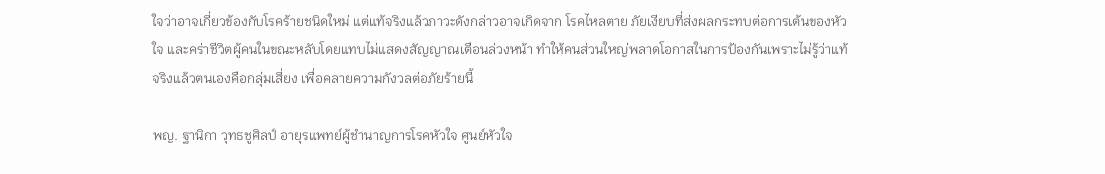ใจว่าอาจเกี่ยวข้องกับโรคร้ายชนิดใหม่ แต่แท้จริงแล้วภาวะดังกล่าวอาจเกิดจาก โรคไหลตาย ภัยเงียบที่ส่งผลกระทบต่อการเต้นของหัวใจ และคร่าชีวิตผู้คนในขณะหลับโดยแทบไม่แสดงสัญญาณเตือนล่วงหน้า ทำให้คนส่วนใหญ่พลาดโอกาสในการป้องกันเพราะไม่รู้ว่าแท้จริงแล้วตนเองคือกลุ่มเสี่ยง เพื่อคลายความกังวลต่อภัยร้ายนี้

พญ. ฐานิกา วุทธชูศิลป์ อายุรแพทย์ผู้ชำนาญการโรคหัวใจ ศูนย์หัวใจ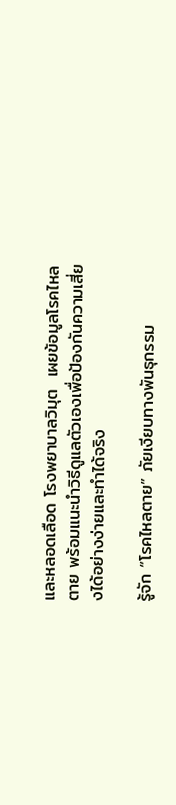และหลอดเลือด โรงพยาบาลวิมุต  เผยข้อมูลโรคไหลตาย พร้อมแนะนำวิธีดูแลตัวเองเพื่อป้องกันความเสี่ยงได้อย่างง่ายและทำได้จริง

รู้จัก “โรคไหลตาย” ภัยเงียบทางพันธุกรรม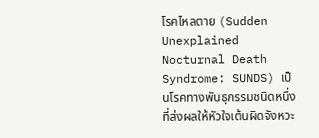โรคไหลตาย (Sudden Unexplained Nocturnal Death Syndrome: SUNDS) เป็นโรคทางพันธุกรรมชนิดหนึ่งที่ส่งผลให้หัวใจเต้นผิดจังหวะ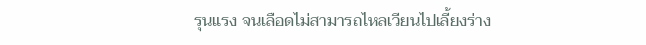รุนแรง จนเลือดไม่สามารถไหลเวียนไปเลี้ยงร่าง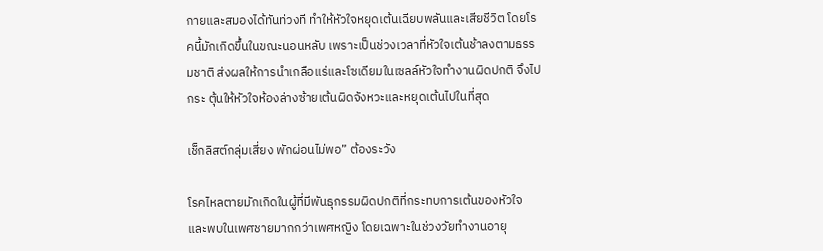กายและสมองได้ทันท่วงที ทำให้หัวใจหยุดเต้นเฉียบพลันและเสียชีวิต โดยโรคนี้มักเกิดขึ้นในขณะนอนหลับ เพราะเป็นช่วงเวลาที่หัวใจเต้นช้าลงตามธรรมชาติ ส่งผลให้การนำเกลือแร่และโซเดียมในเซลล์หัวใจทำงานผิดปกติ จึงไปกระ ตุ้นให้หัวใจห้องล่างซ้ายเต้นผิดจังหวะและหยุดเต้นไปในที่สุด

เช็กลิสต์กลุ่มเสี่ยง พักผ่อนไม่พอ” ต้องระวัง

โรคไหลตายมักเกิดในผู้ที่มีพันธุกรรมผิดปกติที่กระทบการเต้นของหัวใจ และพบในเพศชายมากกว่าเพศหญิง โดยเฉพาะในช่วงวัยทำงานอายุ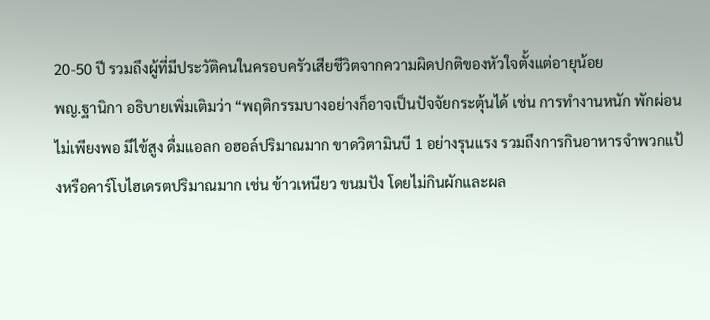20-50 ปี รวมถึงผู้ที่มีประวัติคนในครอบครัวเสียชีวิตจากความผิดปกติของหัวใจตั้งแต่อายุน้อย
พญ.ฐานิกา อธิบายเพิ่มเติมว่า “พฤติกรรมบางอย่างก็อาจเป็นปัจจัยกระตุ้นได้ เช่น การทำงานหนัก พักผ่อนไม่เพียงพอ มีไข้สูง ดื่มแอลก อฮอล์ปริมาณมาก ขาดวิตามินบี 1 อย่างรุนแรง รวมถึงการกินอาหารจำพวกแป้งหรือคาร์โบไฮเดรตปริมาณมาก เช่น ข้าวเหนียว ขนมปัง โดยไม่กินผักและผล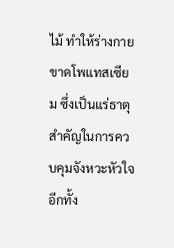ไม้ ทำให้ร่างกายขาดโพแทสเซียม ซึ่งเป็นแร่ธาตุสำคัญในการควบคุมจังหวะหัวใจ อีกทั้ง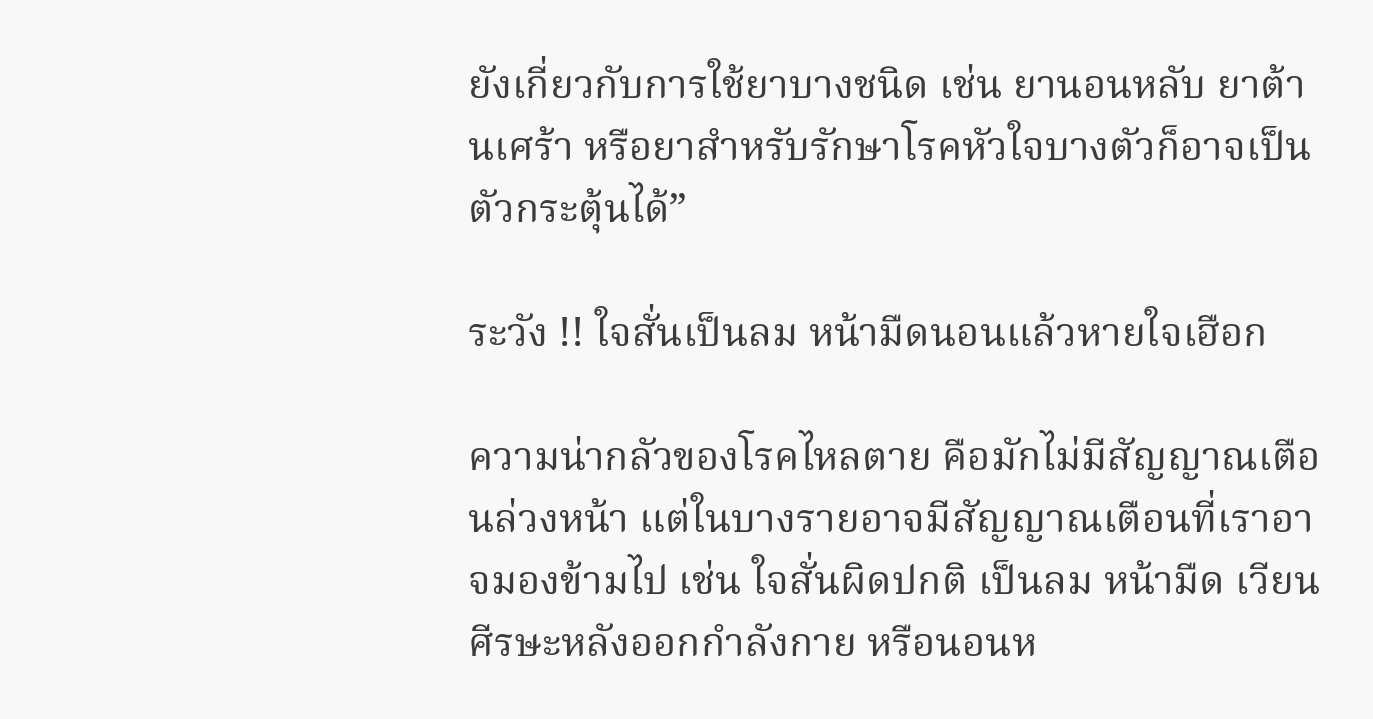ยังเกี่ยวกับการใช้ยาบางชนิด เช่น ยานอนหลับ ยาต้านเศร้า หรือยาสำหรับรักษาโรคหัวใจบางตัวก็อาจเป็นตัวกระตุ้นได้”

ระวัง !! ใจสั่นเป็นลม หน้ามืดนอนแล้วหายใจเฮือก

ความน่ากลัวของโรคไหลตาย คือมักไม่มีสัญญาณเตือนล่วงหน้า แต่ในบางรายอาจมีสัญญาณเตือนที่เราอาจมองข้ามไป เช่น ใจสั่นผิดปกติ เป็นลม หน้ามืด เวียนศีรษะหลังออกกำลังกาย หรือนอนห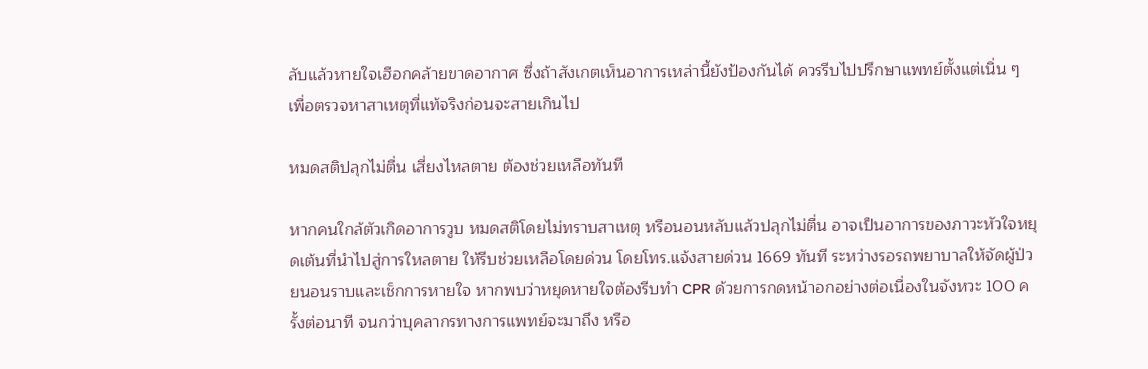ลับแล้วหายใจเฮือกคล้ายขาดอากาศ ซึ่งถ้าสังเกตเห็นอาการเหล่านี้ยังป้องกันได้ ควรรีบไปปรึกษาแพทย์ตั้งแต่เนิ่น ๆ เพื่อตรวจหาสาเหตุที่แท้จริงก่อนจะสายเกินไป

หมดสติปลุกไม่ตื่น เสี่ยงไหลตาย ต้องช่วยเหลือทันที

หากคนใกล้ตัวเกิดอาการวูบ หมดสติโดยไม่ทราบสาเหตุ หรือนอนหลับแล้วปลุกไม่ตื่น อาจเป็นอาการของภาวะหัวใจหยุดเต้นที่นำไปสู่การใหลตาย ให้รีบช่วยเหลือโดยด่วน โดยโทร.แจ้งสายด่วน 1669 ทันที ระหว่างรอรถพยาบาลให้จัดผู้ป่วยนอนราบและเช็กการหายใจ หากพบว่าหยุดหายใจต้องรีบทำ CPR ด้วยการกดหน้าอกอย่างต่อเนื่องในจังหวะ 100 ครั้งต่อนาที จนกว่าบุคลากรทางการแพทย์จะมาถึง หรือ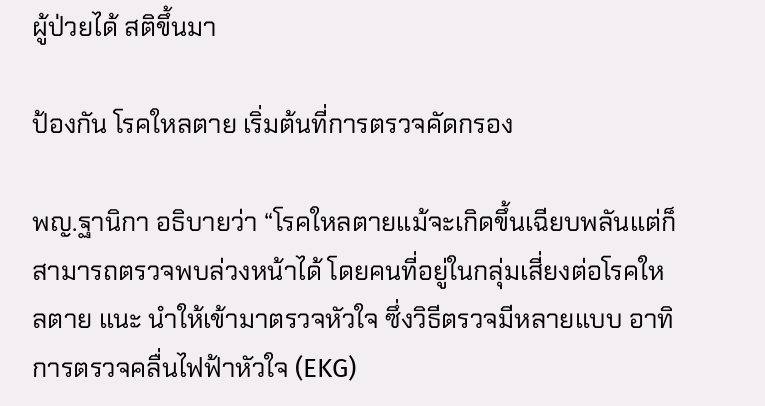ผู้ป่วยได้ สติขึ้นมา

ป้องกัน โรคใหลตาย เริ่มต้นที่การตรวจคัดกรอง

พญ.ฐานิกา อธิบายว่า “โรคใหลตายแม้จะเกิดขึ้นเฉียบพลันแต่ก็สามารถตรวจพบล่วงหน้าได้ โดยคนที่อยู่ในกลุ่มเสี่ยงต่อโรคใหลตาย แนะ นำให้เข้ามาตรวจหัวใจ ซึ่งวิธีตรวจมีหลายแบบ อาทิ การตรวจคลื่นไฟฟ้าหัวใจ (EKG)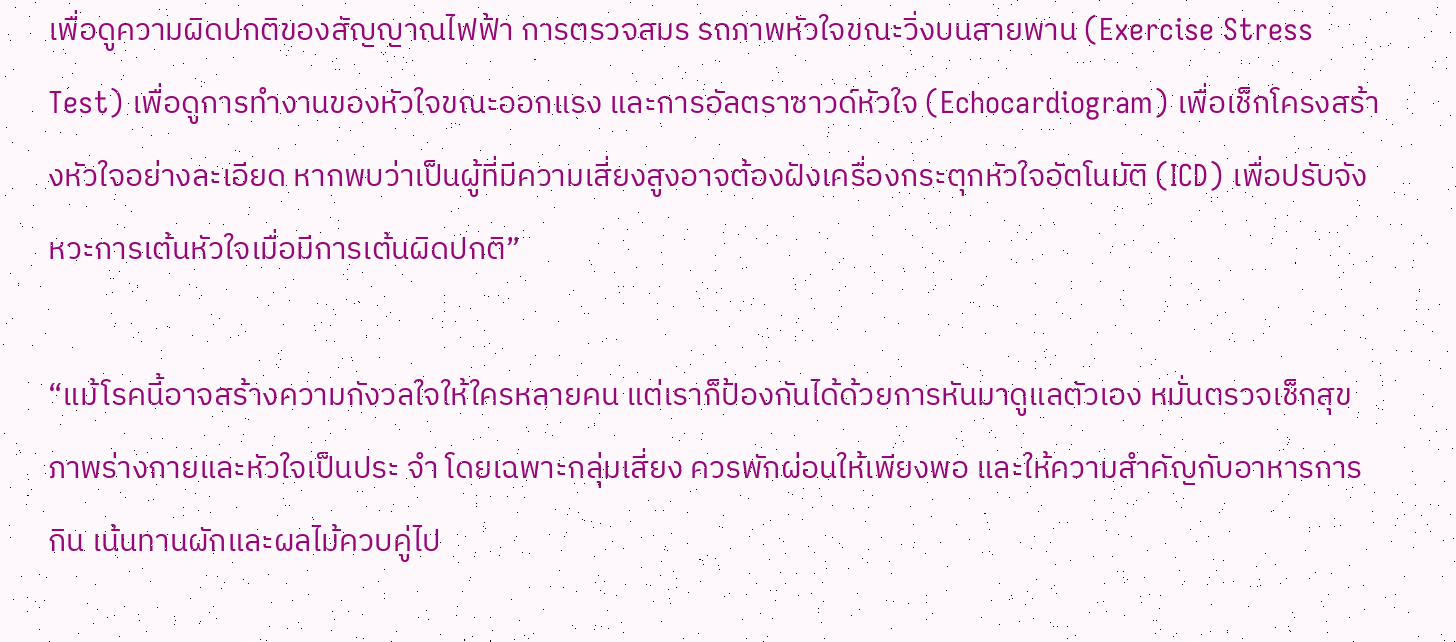เพื่อดูความผิดปกติของสัญญาณไฟฟ้า การตรวจสมร รถภาพหัวใจขณะวิ่งบนสายพาน (Exercise Stress Test) เพื่อดูการทำงานของหัวใจขณะออกแรง และการอัลตราซาวด์หัวใจ (Echocardiogram) เพื่อเช็กโครงสร้างหัวใจอย่างละเอียด หากพบว่าเป็นผู้ที่มีความเสี่ยงสูงอาจต้องฝังเครื่องกระตุกหัวใจอัตโนมัติ (ICD) เพื่อปรับจังหวะการเต้นหัวใจเมื่อมีการเต้นผิดปกติ”

“แม้โรคนี้อาจสร้างความกังวลใจให้ใครหลายคน แต่เราก็ป้องกันได้ด้วยการหันมาดูแลตัวเอง หมั่นตรวจเช็กสุขภาพร่างกายและหัวใจเป็นประ จำ โดยเฉพาะกลุ่มเสี่ยง ควรพักผ่อนให้เพียงพอ และให้ความสำคัญกับอาหารการกิน เน้นทานผักและผลไม้ควบคู่ไป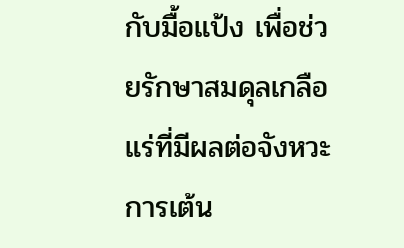กับมื้อแป้ง เพื่อช่วยรักษาสมดุลเกลือแร่ที่มีผลต่อจังหวะการเต้น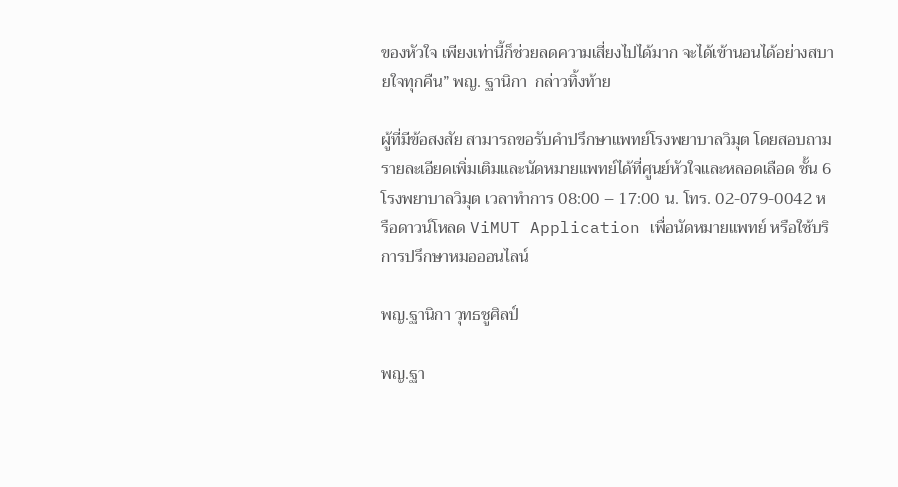ของหัวใจ เพียงเท่านี้ก็ช่วยลดความเสี่ยงไปได้มาก จะได้เข้านอนได้อย่างสบายใจทุกคืน” พญ. ฐานิกา  กล่าวทิ้งท้าย

ผู้ที่มีข้อสงสัย สามารถขอรับคำปรึกษาแพทย์โรงพยาบาลวิมุต โดยสอบถามรายละเอียดเพิ่มเติมและนัดหมายแพทย์ได้ที่ศูนย์หัวใจและหลอดเลือด ชั้น 6 โรงพยาบาลวิมุต เวลาทำการ 08:00 – 17:00 น. โทร. 02-079-0042 หรือดาวน์โหลด ViMUT Application เพื่อนัดหมายแพทย์ หรือใช้บริการปรึกษาหมอออนไลน์

พญ.ฐานิกา วุทธชูศิลป์

พญ.ฐา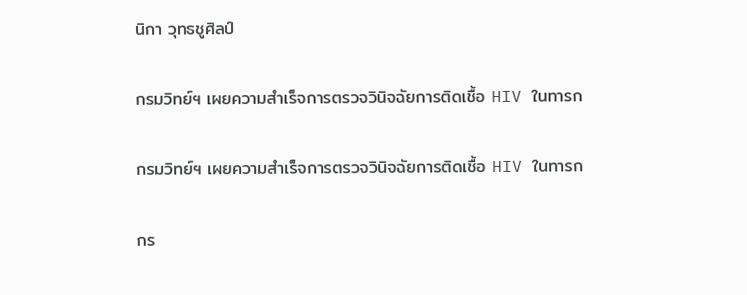นิกา วุทธชูศิลป์

กรมวิทย์ฯ เผยความสำเร็จการตรวจวินิจฉัยการติดเชื้อ HIV ในทารก

กรมวิทย์ฯ เผยความสำเร็จการตรวจวินิจฉัยการติดเชื้อ HIV ในทารก

กร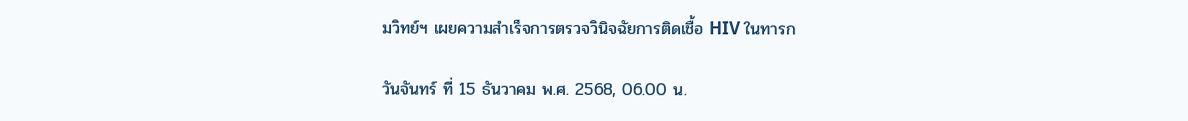มวิทย์ฯ เผยความสำเร็จการตรวจวินิจฉัยการติดเชื้อ HIV ในทารก

วันจันทร์ ที่ 15 ธันวาคม พ.ศ. 2568, 06.00 น.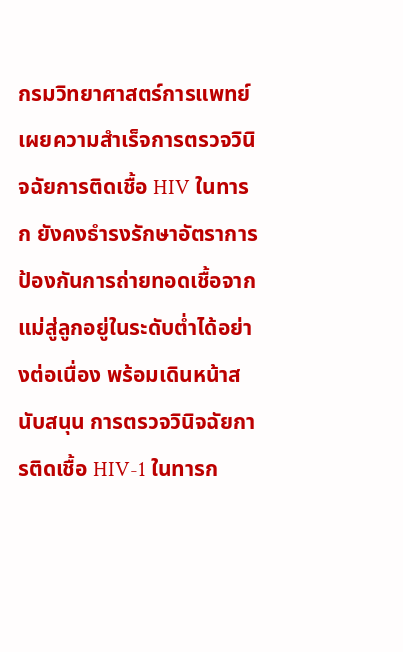กรมวิทยาศาสตร์การแพทย์ เผยความสำเร็จการตรวจวินิจฉัยการติดเชื้อ HIV ในทารก ยังคงธำรงรักษาอัตราการป้องกันการถ่ายทอดเชื้อจากแม่สู่ลูกอยู่ในระดับต่ำได้อย่างต่อเนื่อง พร้อมเดินหน้าสนับสนุน การตรวจวินิจฉัยการติดเชื้อ HIV-1 ในทารก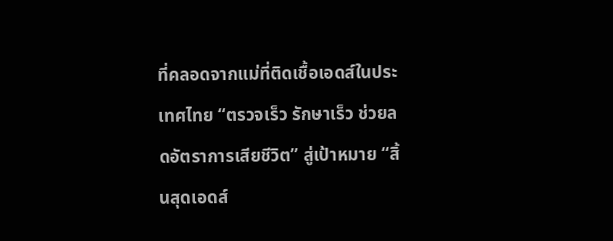ที่คลอดจากแม่ที่ติดเชื้อเอดส์ในประเทศไทย “ตรวจเร็ว รักษาเร็ว ช่วยลดอัตราการเสียชีวิต” สู่เป้าหมาย “สิ้นสุดเอดส์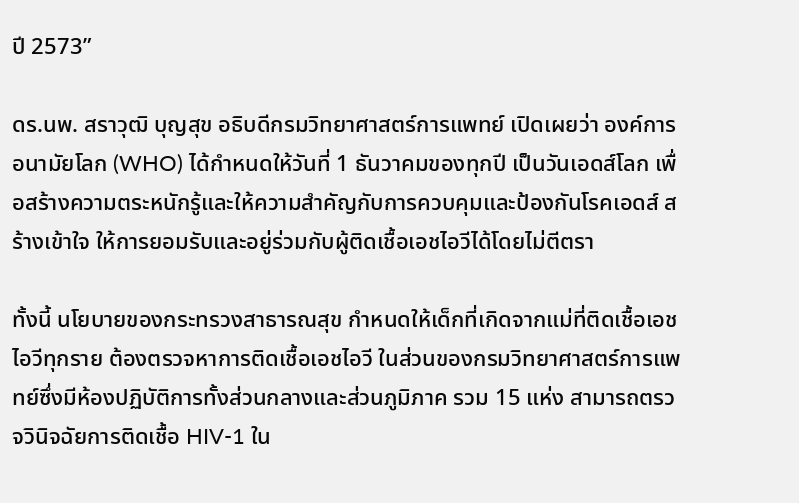ปี 2573”

ดร.นพ. สราวุฒิ บุญสุข อธิบดีกรมวิทยาศาสตร์การแพทย์ เปิดเผยว่า องค์การอนามัยโลก (WHO) ได้กำหนดให้วันที่ 1 ธันวาคมของทุกปี เป็นวันเอดส์โลก เพื่อสร้างความตระหนักรู้และให้ความสำคัญกับการควบคุมและป้องกันโรคเอดส์ สร้างเข้าใจ ให้การยอมรับและอยู่ร่วมกับผู้ติดเชื้อเอชไอวีได้โดยไม่ตีตรา

ทั้งนี้ นโยบายของกระทรวงสาธารณสุข กำหนดให้เด็กที่เกิดจากแม่ที่ติดเชื้อเอชไอวีทุกราย ต้องตรวจหาการติดเชื้อเอชไอวี ในส่วนของกรมวิทยาศาสตร์การแพทย์ซึ่งมีห้องปฏิบัติการทั้งส่วนกลางและส่วนภูมิภาค รวม 15 แห่ง สามารถตรวจวินิจฉัยการติดเชื้อ HIV-1 ใน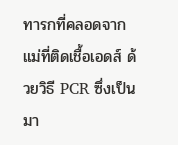ทารกที่คลอดจากแม่ที่ติดเชื้อเอดส์ ด้วยวิธี PCR ซึ่งเป็นมา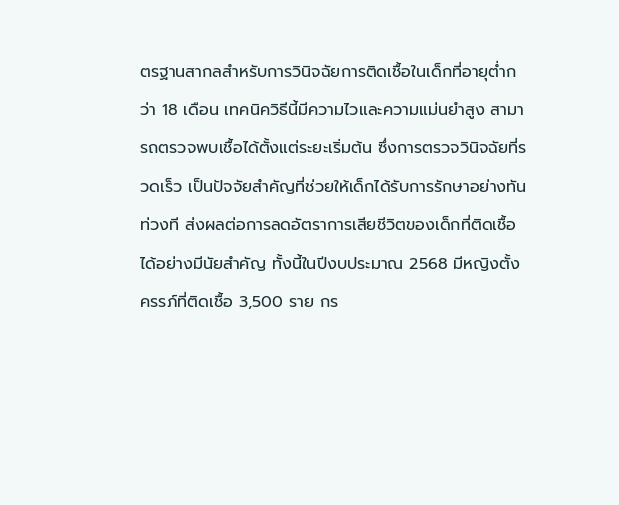ตรฐานสากลสำหรับการวินิจฉัยการติดเชื้อในเด็กที่อายุต่ำกว่า 18 เดือน เทคนิควิธีนี้มีความไวและความแม่นยำสูง สามารถตรวจพบเชื้อได้ตั้งแต่ระยะเริ่มต้น ซึ่งการตรวจวินิจฉัยที่รวดเร็ว เป็นปัจจัยสำคัญที่ช่วยให้เด็กได้รับการรักษาอย่างทันท่วงที ส่งผลต่อการลดอัตราการเสียชีวิตของเด็กที่ติดเชื้อได้อย่างมีนัยสำคัญ ทั้งนี้ในปีงบประมาณ 2568 มีหญิงตั้งครรภ์ที่ติดเชื้อ 3,500 ราย กร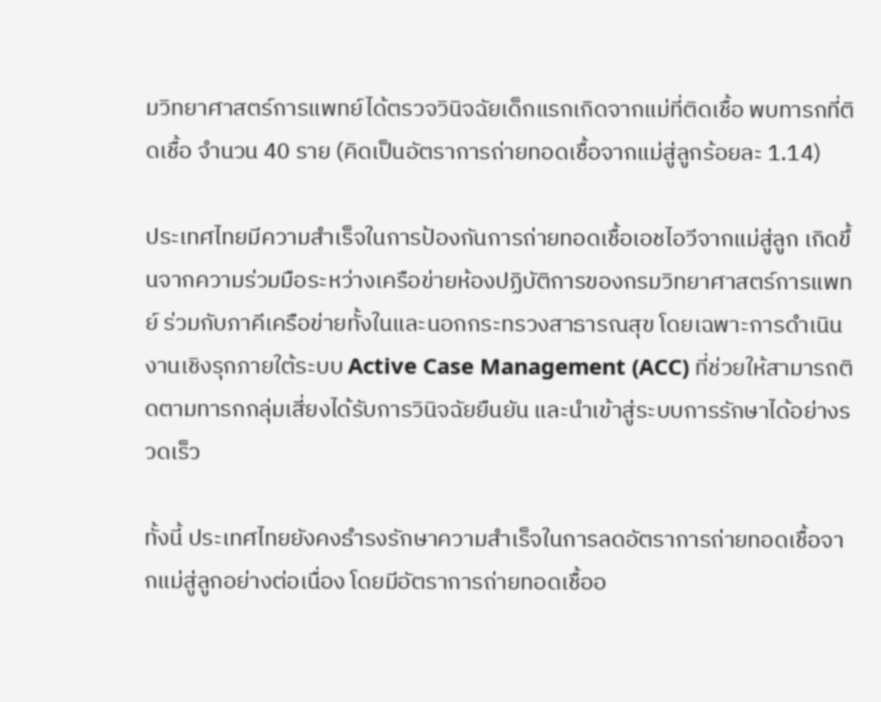มวิทยาศาสตร์การแพทย์ได้ตรวจวินิจฉัยเด็กแรกเกิดจากแม่ที่ติดเชื้อ พบทารกที่ติดเชื้อ จำนวน 40 ราย (คิดเป็นอัตราการถ่ายทอดเชื้อจากแม่สู่ลูกร้อยละ 1.14)

ประเทศไทยมีความสำเร็จในการป้องกันการถ่ายทอดเชื้อเอชไอวีจากแม่สู่ลูก เกิดขึ้นจากความร่วมมือระหว่างเครือข่ายห้องปฏิบัติการของกรมวิทยาศาสตร์การแพทย์ ร่วมกับภาคีเครือข่ายทั้งในและนอกกระทรวงสาธารณสุข โดยเฉพาะการดำเนินงานเชิงรุกภายใต้ระบบ Active Case Management (ACC) ที่ช่วยให้สามารถติดตามทารกกลุ่มเสี่ยงได้รับการวินิจฉัยยืนยัน และนำเข้าสู่ระบบการรักษาได้อย่างรวดเร็ว

ทั้งนี้ ประเทศไทยยังคงธำรงรักษาความสำเร็จในการลดอัตราการถ่ายทอดเชื้อจากแม่สู่ลูกอย่างต่อเนื่อง โดยมีอัตราการถ่ายทอดเชื้ออ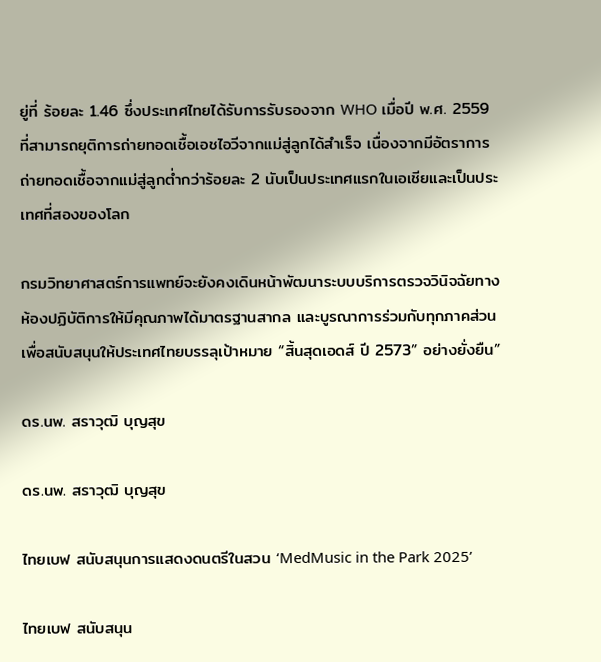ยู่ที่ ร้อยละ 1.46 ซึ่งประเทศไทยได้รับการรับรองจาก WHO เมื่อปี พ.ศ. 2559  ที่สามารถยุติการถ่ายทอดเชื้อเอชไอวีจากแม่สู่ลูกได้สำเร็จ เนื่องจากมีอัตราการถ่ายทอดเชื้อจากแม่สู่ลูกต่ำกว่าร้อยละ 2 นับเป็นประเทศแรกในเอเชียและเป็นประเทศที่สองของโลก

กรมวิทยาศาสตร์การแพทย์จะยังคงเดินหน้าพัฒนาระบบบริการตรวจวินิจฉัยทางห้องปฏิบัติการให้มีคุณภาพได้มาตรฐานสากล และบูรณาการร่วมกับทุกภาคส่วน เพื่อสนับสนุนให้ประเทศไทยบรรลุเป้าหมาย “สิ้นสุดเอดส์ ปี 2573” อย่างยั่งยืน”

ดร.นพ. สราวุฒิ บุญสุข

ดร.นพ. สราวุฒิ บุญสุข

ไทยเบฟ สนับสนุนการแสดงดนตรีในสวน ‘MedMusic in the Park 2025’

ไทยเบฟ สนับสนุน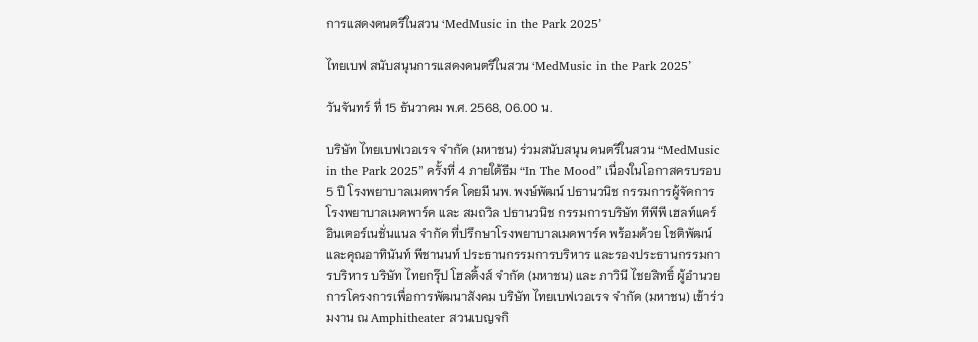การแสดงดนตรีในสวน ‘MedMusic in the Park 2025’

ไทยเบฟ สนับสนุนการแสดงดนตรีในสวน ‘MedMusic in the Park 2025’

วันจันทร์ ที่ 15 ธันวาคม พ.ศ. 2568, 06.00 น.

บริษัท ไทยเบฟเวอเรจ จำกัด (มหาชน) ร่วมสนับสนุน ดนตรีในสวน “MedMusic in the Park 2025” ครั้งที่ 4 ภายใต้ธีม “In The Mood” เนื่องในโอกาสครบรอบ 5 ปี โรงพยาบาลเมดพาร์ค โดยมี นพ. พงษ์พัฒน์ ปธานวนิช กรรมการผู้จัดการ โรงพยาบาลเมดพาร์ค และ สมถวิล ปธานวนิช กรรมการบริษัท ทีพีพี เฮลท์แคร์ อินเตอร์เนชั่นแนล จำกัด ที่ปรึกษาโรงพยาบาลเมดพาร์ค พร้อมด้วย โชติพัฒน์ และคุณอาทินันท์ พีชานนท์ ประธานกรรมการบริหาร และรองประธานกรรมการบริหาร บริษัท ไทยกรุ๊ป โฮลดิ้งส์ จำกัด (มหาชน) และ ภาวินี ไชยสิทธิ์ ผู้อำนวยการโครงการเพื่อการพัฒนาสังคม บริษัท ไทยเบฟเวอเรจ จำกัด (มหาชน) เข้าร่วมงาน ณ Amphitheater สวนเบญจกิ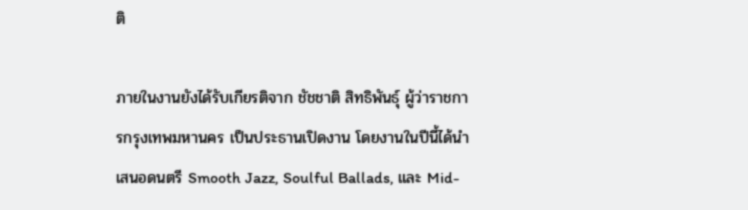ติ

ภายในงานยังได้รับเกียรติจาก ชัชชาติ สิทธิพันธุ์ ผู้ว่าราชการกรุงเทพมหานคร เป็นประธานเปิดงาน โดยงานในปีนี้ได้นำเสนอดนตรี Smooth Jazz, Soulful Ballads, และ Mid-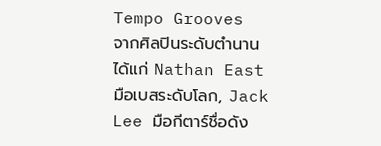Tempo Grooves จากศิลปินระดับตำนาน ได้แก่ Nathan East มือเบสระดับโลก, Jack Lee มือกีตาร์ชื่อดัง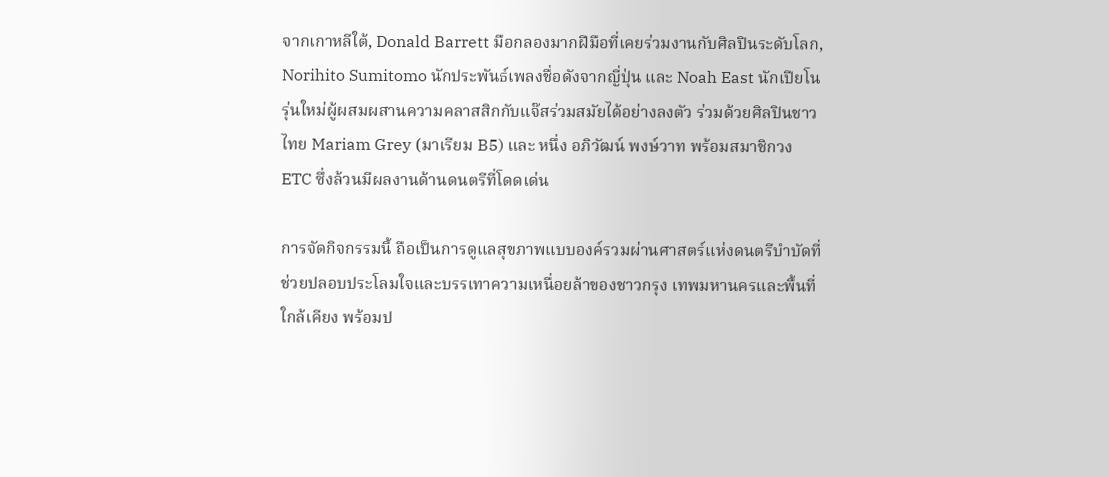จากเกาหลีใต้, Donald Barrett มือกลองมากฝีมือที่เคยร่วมงานกับศิลปินระดับโลก, Norihito Sumitomo นักประพันธ์เพลงชื่อดังจากญี่ปุ่น และ Noah East นักเปียโนรุ่นใหม่ผู้ผสมผสานความคลาสสิกกับแจ๊สร่วมสมัยได้อย่างลงตัว ร่วมด้วยศิลปินชาวไทย Mariam Grey (มาเรียม B5) และ หนึ่ง อภิวัฒน์ พงษ์วาท พร้อมสมาชิกวง ETC ซึ่งล้วนมีผลงานด้านดนตรีที่โดดเด่น

การจัดกิจกรรมนี้ ถือเป็นการดูแลสุขภาพแบบองค์รวมผ่านศาสตร์แห่งดนตรีบำบัดที่ช่วยปลอบประโลมใจและบรรเทาความเหนื่อยล้าของชาวกรุง เทพมหานครและพื้นที่ใกล้เคียง พร้อมป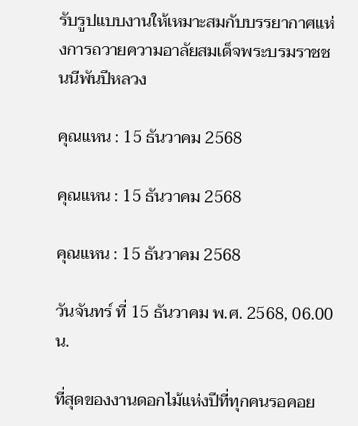รับรูปแบบงานให้เหมาะสมกับบรรยากาศแห่งการถวายความอาลัยสมเด็จพระบรมราชชนนีพันปีหลวง

คุณแหน : 15 ธันวาคม 2568

คุณแหน : 15 ธันวาคม 2568

คุณแหน : 15 ธันวาคม 2568

วันจันทร์ ที่ 15 ธันวาคม พ.ศ. 2568, 06.00 น.

ที่สุดของงานดอกไม้แห่งปีที่ทุกคนรอคอย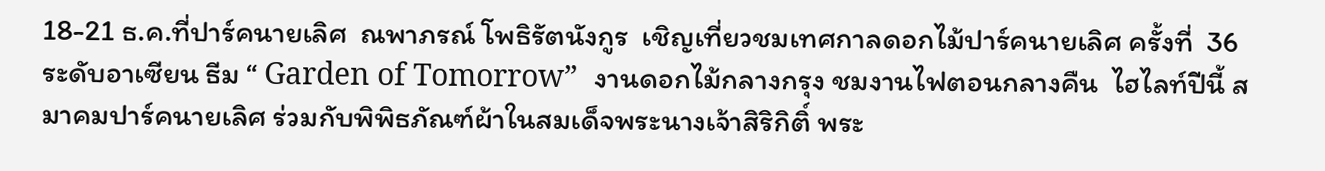18-21 ธ.ค.ที่ปาร์คนายเลิศ  ณพาภรณ์ โพธิรัตนังกูร  เชิญเที่ยวชมเทศกาลดอกไม้ปาร์คนายเลิศ ครั้งที่  36 ระดับอาเซียน ธีม “ Garden of Tomorrow”  งานดอกไม้กลางกรุง ชมงานไฟตอนกลางคืน  ไฮไลท์ปีนี้ สมาคมปาร์คนายเลิศ ร่วมกับพิพิธภัณฑ์ผ้าในสมเด็จพระนางเจ้าสิริกิติ์ พระ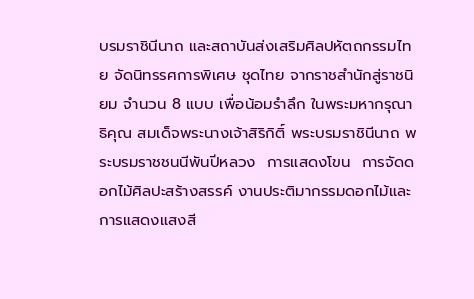บรมราชินีนาถ และสถาบันส่งเสริมศิลปหัตถกรรมไทย จัดนิทรรศการพิเศษ ชุดไทย จากราชสำนักสู่ราชนิยม จำนวน 8 แบบ เพื่อน้อมรำลึก ในพระมหากรุณาธิคุณ สมเด็จพระนางเจ้าสิริกิติ์ พระบรมราชินีนาถ พระบรมราชชนนีพันปีหลวง  การแสดงโขน  การจัดดอกไม้ศิลปะสร้างสรรค์ งานประติมากรรมดอกไม้และการแสดงแสงสี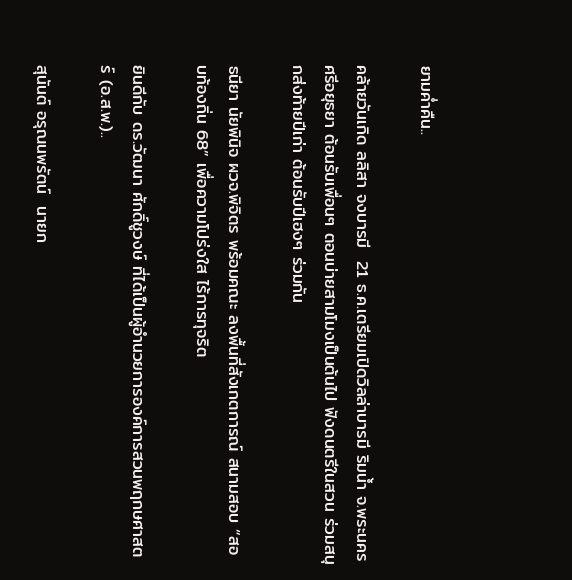ยามค่ำคืน..

คล้ายวันเกิด ลลิสา จงบารมี  21 ธ.ค.เตรียมเปิดวิลล่าบารมี ริมน้ำ จ.พระนครศรีอยุธยา ต้อนรับเพื่อนๆ ตอนบ่ายสามโมงเป็นต้นไป ฟังดนตรีในสวน ร่วมสนุกส่งท้ายปีเก่า ต้อนรับปีเฮงๆ ร่วมกัน

ธนียา นัยพินิจ ผวจ.พิจิตร พร้อมคณะ ลงพื้นที่สังเกตการณ์ สนามสอบ “สอบท้องถิ่น 68” เพื่อความโปร่งใส ไร้การทุจริต

ยินดีกับ ดร.วัฒนา ศักดิ์ชูวงษ์ ที่ได้เป็นผู้อำนวยการองค์การสวนพฤกษศาสตร์ (อ.ส.พ.)..

สุนันต์ อรุณนพรัตน์  นายก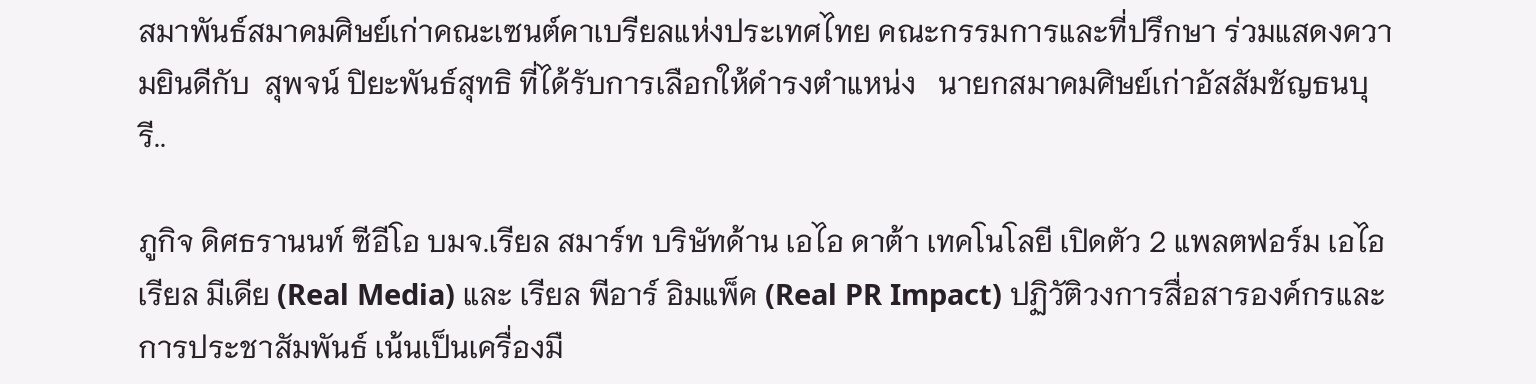สมาพันธ์สมาคมศิษย์เก่าคณะเซนต์คาเบรียลแห่งประเทศไทย คณะกรรมการและที่ปรึกษา ร่วมแสดงความยินดีกับ  สุพจน์ ปิยะพันธ์สุทธิ ที่ได้รับการเลือกให้ดำรงตำแหน่ง   นายกสมาคมศิษย์เก่าอัสสัมชัญธนบุรี..

ภูกิจ ดิศธรานนท์ ซีอีโอ บมจ.เรียล สมาร์ท บริษัทด้าน เอไอ ดาต้า เทคโนโลยี เปิดตัว 2 แพลตฟอร์ม เอไอ เรียล มีเดีย (Real Media) และ เรียล พีอาร์ อิมแพ็ค (Real PR Impact) ปฏิวัติวงการสื่อสารองค์กรและการประชาสัมพันธ์ เน้นเป็นเครื่องมื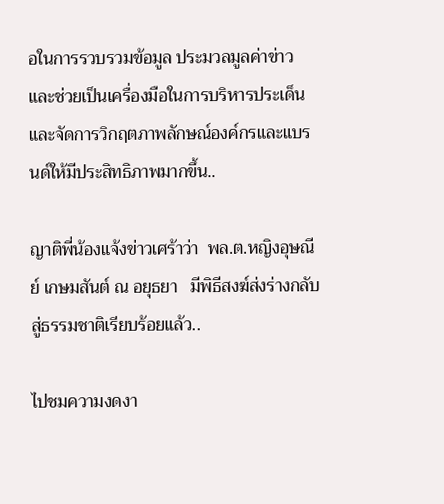อในการรวบรวมข้อมูล ประมวลมูลค่าข่าว และช่วยเป็นเครื่องมือในการบริหารประเด็น และจัดการวิกฤตภาพลักษณ์องค์กรและแบรนด์ให้มีประสิทธิภาพมากขึ้น..

ญาติพี่น้องแจ้งข่าวเศร้าว่า  พล.ต.หญิงอุษณีย์ เกษมสันต์ ณ อยุธยา   มีพิธีสงฆ์ส่งร่างกลับสู่ธรรมชาติเรียบร้อยแล้ว..

ไปชมความงดงา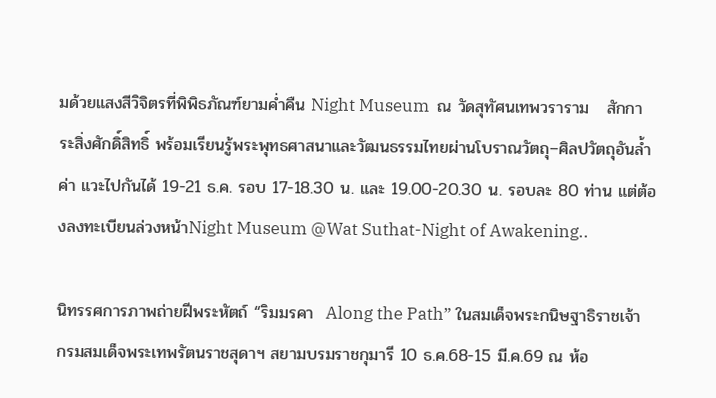มด้วยแสงสีวิจิตรที่พิพิธภัณฑ์ยามค่ำคืน Night Museum  ณ วัดสุทัศนเทพวราราม   สักการะสิ่งศักดิ์สิทธิ์ พร้อมเรียนรู้พระพุทธศาสนาและวัฒนธรรมไทยผ่านโบราณวัตถุ–ศิลปวัตถุอันล้ำค่า แวะไปกันได้ 19-21 ธ.ค. รอบ 17-18.30 น. และ 19.00-20.30 น. รอบละ 80 ท่าน แต่ต้องลงทะเบียนล่วงหน้าNight Museum @Wat Suthat-Night of Awakening..

นิทรรศการภาพถ่ายฝีพระหัตถ์ “ริมมรคา  Along the Path” ในสมเด็จพระกนิษฐาธิราชเจ้า กรมสมเด็จพระเทพรัตนราชสุดาฯ สยามบรมราชกุมารี 10 ธ.ค.68-15 มี.ค.69 ณ ห้อ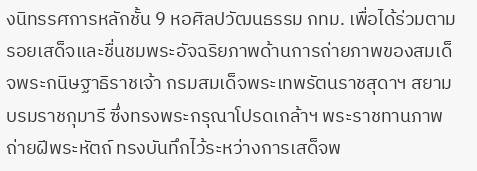งนิทรรศการหลักชั้น 9 หอศิลปวัฒนธรรม กทม. เพื่อได้ร่วมตามรอยเสด็จและชื่นชมพระอัจฉริยภาพด้านการถ่ายภาพของสมเด็จพระกนิษฐาธิราชเจ้า กรมสมเด็จพระเทพรัตนราชสุดาฯ สยามบรมราชกุมารี ซึ่งทรงพระกรุณาโปรดเกล้าฯ พระราชทานภาพถ่ายฝีพระหัตถ์ ทรงบันทึกไว้ระหว่างการเสด็จพ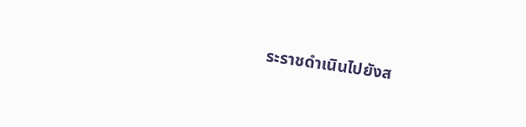ระราชดำเนินไปยังส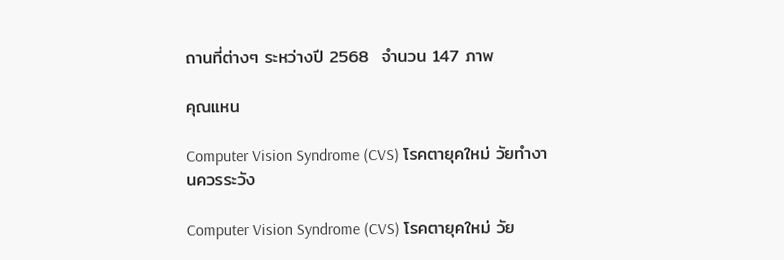ถานที่ต่างๆ ระหว่างปี 2568  จำนวน 147 ภาพ

คุณแหน

Computer Vision Syndrome (CVS) โรคตายุคใหม่ วัยทำงานควรระวัง

Computer Vision Syndrome (CVS) โรคตายุคใหม่ วัย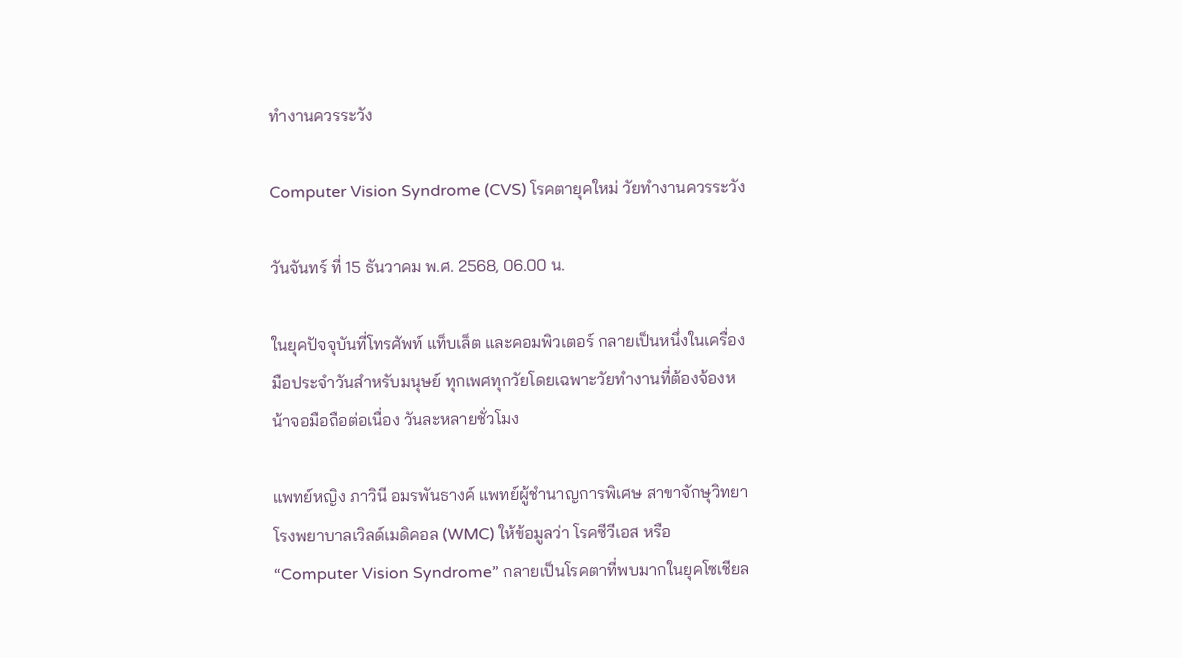ทำงานควรระวัง

Computer Vision Syndrome (CVS) โรคตายุคใหม่ วัยทำงานควรระวัง

วันจันทร์ ที่ 15 ธันวาคม พ.ศ. 2568, 06.00 น.

ในยุคปัจจุบันที่โทรศัพท์ แท็บเล็ต และคอมพิวเตอร์ กลายเป็นหนึ่งในเครื่องมือประจำวันสำหรับมนุษย์ ทุกเพศทุกวัยโดยเฉพาะวัยทำงานที่ต้องจ้องหน้าจอมือถือต่อเนื่อง วันละหลายชั่วโมง

แพทย์หญิง ภาวินี อมรพันธางค์ แพทย์ผู้ชำนาญการพิเศษ สาขาจักษุวิทยา โรงพยาบาลเวิลด์เมดิคอล (WMC) ให้ข้อมูลว่า โรคซีวีเอส หรือ “Computer Vision Syndrome” กลายเป็นโรคตาที่พบมากในยุคโซเชียล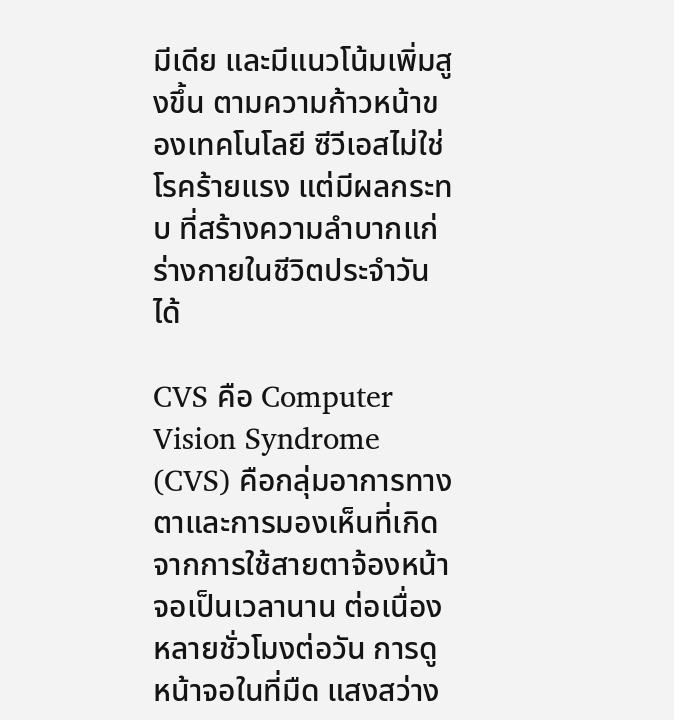มีเดีย และมีแนวโน้มเพิ่มสูงขึ้น ตามความก้าวหน้าของเทคโนโลยี ซีวีเอสไม่ใช่โรคร้ายแรง แต่มีผลกระทบ ที่สร้างความลำบากแก่ร่างกายในชีวิตประจำวันได้

CVS คือ Computer Vision Syndrome (CVS) คือกลุ่มอาการทางตาและการมองเห็นที่เกิดจากการใช้สายตาจ้องหน้าจอเป็นเวลานาน ต่อเนื่องหลายชั่วโมงต่อวัน การดูหน้าจอในที่มืด แสงสว่าง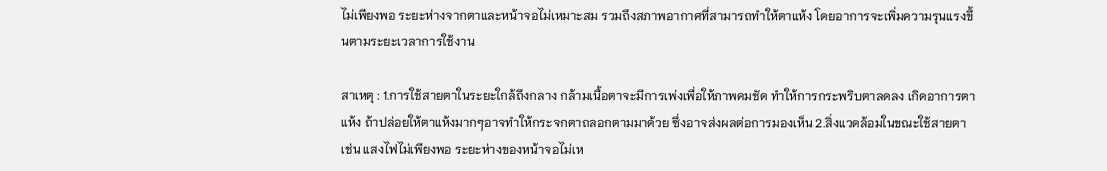ไม่เพียงพอ ระยะห่างจากตาและหน้าจอไม่เหมาะสม รวมถึงสภาพอากาศที่สามารถทำให้ตาแห้ง โดยอาการจะเพิ่มความรุนแรงขึ้นตามระยะเวลาการใช้งาน

สาเหตุ : 1.การใช้สายตาในระยะใกล้ถึงกลาง กล้ามเนื้อตาจะมีการเพ่งเพื่อให้ภาพคมชัด ทำให้การกระพริบตาลดลง เกิดอาการตาแห้ง ถ้าปล่อยให้ตาแห้งมากๆอาจทำให้กระจกตาถลอกตามมาด้วย ซึ่งอาจส่งผลต่อการมองเห็น 2.สิ่งแวดล้อมในขณะใช้สายตา เช่น แสงไฟไม่เพียงพอ ระยะห่างของหน้าจอไม่เห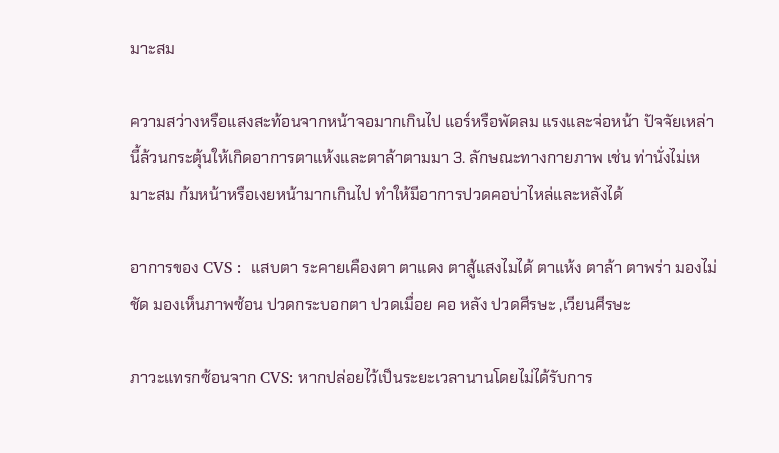มาะสม

ความสว่างหรือแสงสะท้อนจากหน้าจอมากเกินไป แอร์หรือพัดลม แรงและจ่อหน้า ปัจจัยเหล่านี้ล้วนกระตุ้นให้เกิดอาการตาแห้งและตาล้าตามมา 3. ลักษณะทางกายภาพ เช่น ท่านั่งไม่เหมาะสม ก้มหน้าหรือเงยหน้ามากเกินไป ทำให้มีอาการปวดคอบ่าไหล่และหลังได้

อาการของ CVS :  แสบตา ระคายเคืองตา ตาแดง ตาสู้แสงไมได้ ตาแห้ง ตาล้า ตาพร่า มองไม่ชัด มองเห็นภาพซ้อน ปวดกระบอกตา ปวดเมื่อย คอ หลัง ปวดศีรษะ ,เวียนศีรษะ

ภาวะแทรกซ้อนจาก CVS: หากปล่อยไว้เป็นระยะเวลานานโดยไม่ได้รับการ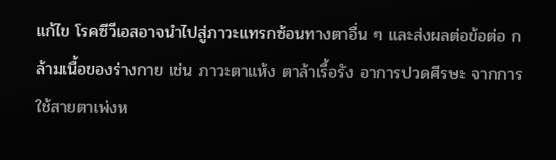แก้ไข โรคซีวีเอสอาจนำไปสู่ภาวะแทรกซ้อนทางตาอื่น ๆ และส่งผลต่อข้อต่อ กล้ามเนื้อของร่างกาย เช่น ภาวะตาแห้ง ตาล้าเรื้อรัง อาการปวดศีรษะ จากการใช้สายตาเพ่งห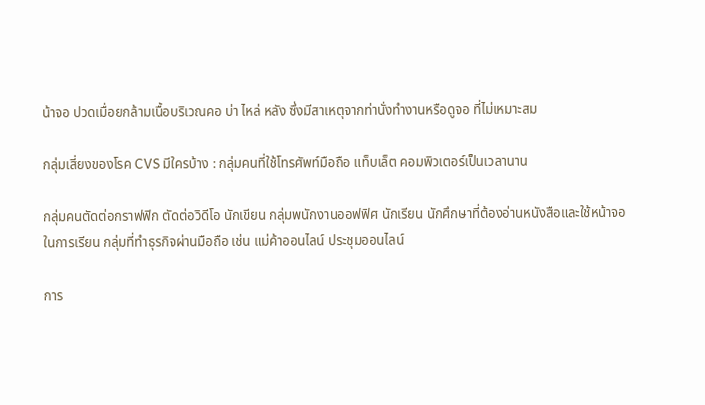น้าจอ ปวดเมื่อยกล้ามเนื้อบริเวณคอ บ่า ไหล่ หลัง ซึ่งมีสาเหตุจากท่านั่งทำงานหรือดูจอ ที่ไม่เหมาะสม

กลุ่มเสี่ยงของโรค CVS มีใครบ้าง : กลุ่มคนที่ใช้โทรศัพท์มือถือ แท็บเล็ต คอมพิวเตอร์เป็นเวลานาน

กลุ่มคนตัดต่อกราฟฟิก ตัดต่อวิดีโอ นักเขียน กลุ่มพนักงานออฟฟิศ นักเรียน นักศึกษาที่ต้องอ่านหนังสือและใช้หน้าจอในการเรียน กลุ่มที่ทำธุรกิจผ่านมือถือ เช่น แม่ค้าออนไลน์ ประชุมออนไลน์

การ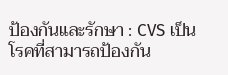ป้องกันและรักษา : CVS เป็นโรคที่สามารถป้องกัน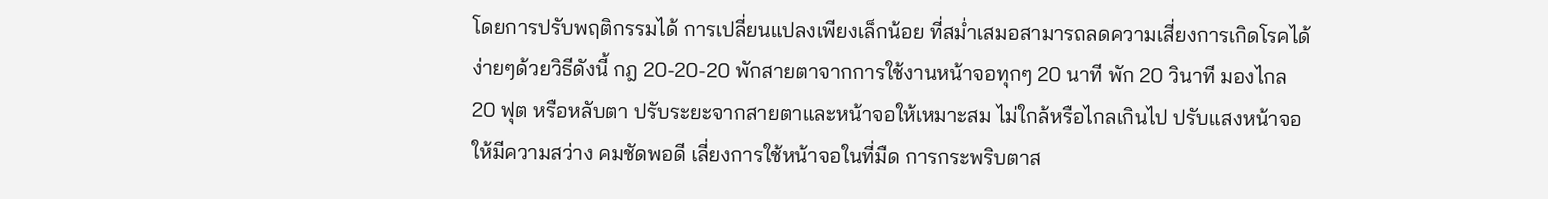โดยการปรับพฤติกรรมได้ การเปลี่ยนแปลงเพียงเล็กน้อย ที่สม่ำเสมอสามารถลดความเสี่ยงการเกิดโรคได้ง่ายๆด้วยวิธีดังนี้ กฎ 20-20-20 พักสายตาจากการใช้งานหน้าจอทุกๆ 20 นาที พัก 20 วินาที มองไกล 20 ฟุต หรือหลับตา ปรับระยะจากสายตาและหน้าจอให้เหมาะสม ไม่ใกล้หรือไกลเกินไป ปรับแสงหน้าจอให้มีความสว่าง คมชัดพอดี เลี่ยงการใช้หน้าจอในที่มืด การกระพริบตาส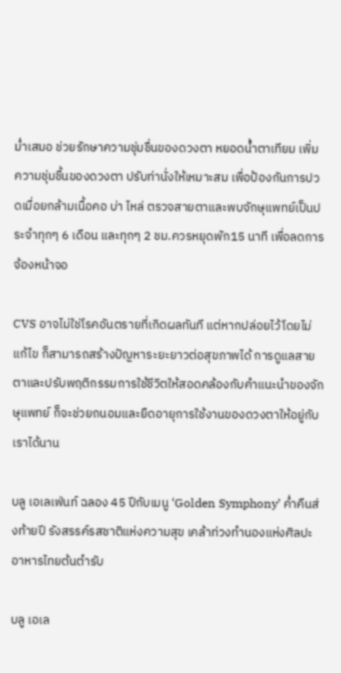ม่ำเสมอ ช่วยรักษาความชุ่มชื่นของดวงตา หยอดน้ำตาเทียม เพิ่มความชุ่มชื้นของดวงตา ปรับท่านั่งให้เหมาะสม เพื่อป้องกันการปวดเมื่อยกล้ามเนื้อคอ บ่า ไหล่ ตรวจสายตาและพบจักษุแพทย์เป็นประจำทุกๆ 6 เดือน และทุกๆ 2 ชม.ควรหยุดพัก15 นาที เพื่อลดการจ้องหน้าจอ

CVS อาจไม่ใช่โรคอันตรายที่เกิดผลทันที แต่หากปล่อยไว้โดยไม่แก้ไข ก็สามารถสร้างปัญหาระยะยาวต่อสุขภาพได้ การดูแลสายตาและปรับพฤติกรรมการใช้ชีวิตให้สอดคล้องกับคำแนะนำของจักษุแพทย์ ก็จะช่วยถนอมและยืดอายุการใช้งานของดวงตาให้อยู่กับเราได้นาน

บลู เอเลเฟ่นท์ ฉลอง 45 ปีกับเมนู ‘Golden Symphony’ ค่ำคืนส่งท้ายปี รังสรรค์รสชาติแห่งความสุข เคล้าท่วงทำนองแห่งศิลปะอาหารไทยต้นตำรับ

บลู เอเล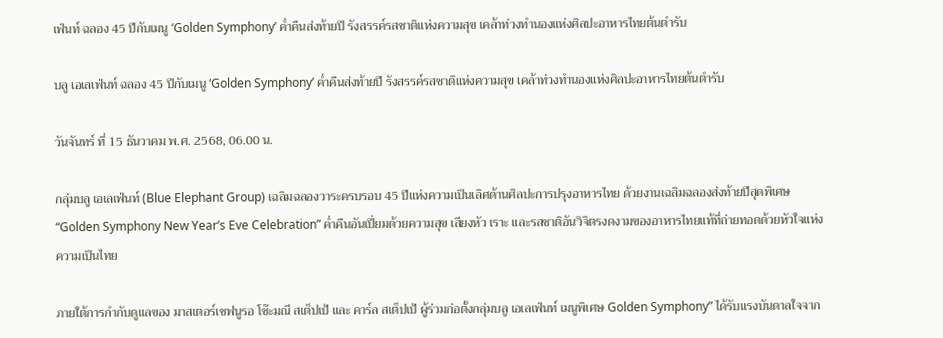เฟ่นท์ ฉลอง 45 ปีกับเมนู ‘Golden Symphony’ ค่ำคืนส่งท้ายปี รังสรรค์รสชาติแห่งความสุข เคล้าท่วงทำนองแห่งศิลปะอาหารไทยต้นตำรับ

บลู เอเลเฟ่นท์ ฉลอง 45 ปีกับเมนู ‘Golden Symphony’ ค่ำคืนส่งท้ายปี รังสรรค์รสชาติแห่งความสุข เคล้าท่วงทำนองแห่งศิลปะอาหารไทยต้นตำรับ

วันจันทร์ ที่ 15 ธันวาคม พ.ศ. 2568, 06.00 น.

กลุ่มบลู เอเลเฟ่นท์ (Blue Elephant Group) เฉลิมฉลองวาระครบรอบ 45 ปีแห่งความเป็นเลิศด้านศิลปะการปรุงอาหารไทย ด้วยงานเฉลิมฉลองส่งท้ายปีสุดพิเศษ “Golden Symphony New Year’s Eve Celebration” ค่ำคืนอันเปี่ยมด้วยความสุข เสียงหัว เราะ และรสชาติอันวิจิตรงดงามของอาหารไทยแท้ที่ถ่ายทอดด้วยหัวใจแห่งความเป็นไทย

ภายใต้การกำกับดูแลของ มาสเตอร์เชฟนูรอ โซ๊ะมณี สเต็ปเป้ และ คาร์ล สเต็ปเป้ ผู้ร่วมก่อตั้งกลุ่มบลู เอเลเฟ่นท์ เมนูพิเศษ Golden Symphony” ได้รับแรงบันดาลใจจาก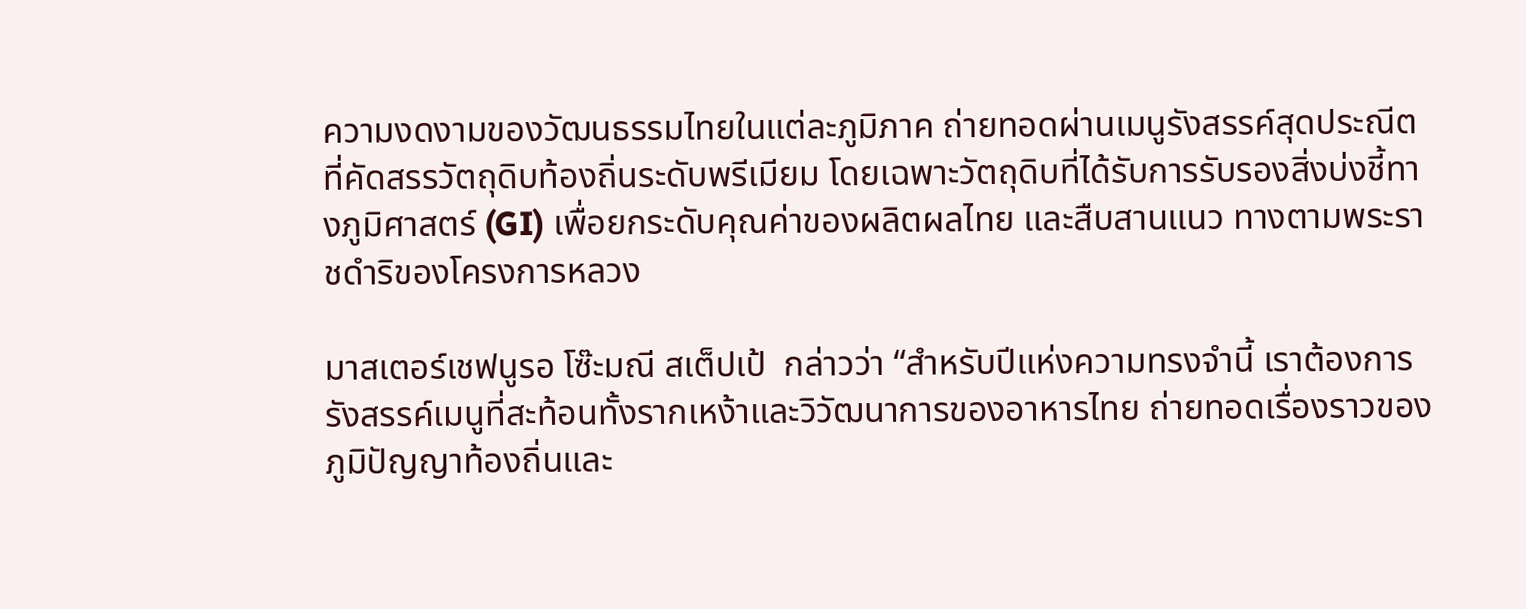ความงดงามของวัฒนธรรมไทยในแต่ละภูมิภาค ถ่ายทอดผ่านเมนูรังสรรค์สุดประณีตที่คัดสรรวัตถุดิบท้องถิ่นระดับพรีเมียม โดยเฉพาะวัตถุดิบที่ได้รับการรับรองสิ่งบ่งชี้ทางภูมิศาสตร์ (GI) เพื่อยกระดับคุณค่าของผลิตผลไทย และสืบสานแนว ทางตามพระราชดำริของโครงการหลวง

มาสเตอร์เชฟนูรอ โซ๊ะมณี สเต็ปเป้  กล่าวว่า “สำหรับปีแห่งความทรงจำนี้ เราต้องการรังสรรค์เมนูที่สะท้อนทั้งรากเหง้าและวิวัฒนาการของอาหารไทย ถ่ายทอดเรื่องราวของภูมิปัญญาท้องถิ่นและ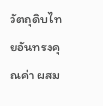วัตถุดิบไทยอันทรงคุณค่า ผสม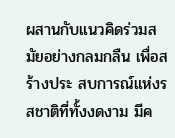ผสานกับแนวคิดร่วมสมัยอย่างกลมกลืน เพื่อสร้างประ สบการณ์แห่งรสชาติที่ทั้งงดงาม มีค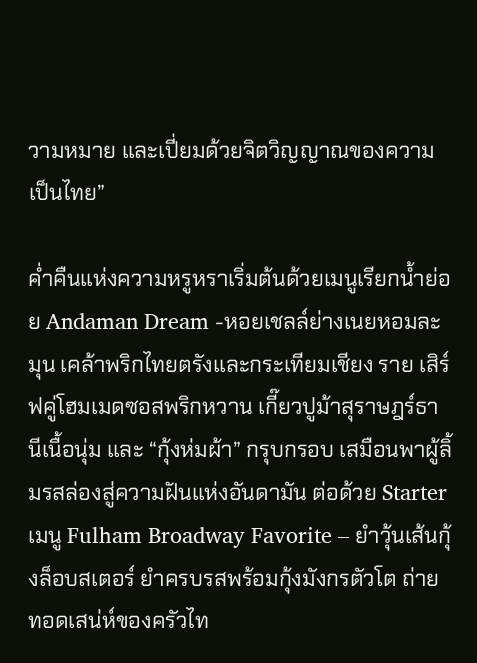วามหมาย และเปี่ยมด้วยจิตวิญญาณของความเป็นไทย”

ค่ำคืนแห่งความหรูหราเริ่มต้นด้วยเมนูเรียกน้ำย่อย Andaman Dream -หอยเชลล์ย่างเนยหอมละมุน เคล้าพริกไทยตรังและกระเทียมเชียง ราย เสิร์ฟคู่โฮมเมดซอสพริกหวาน เกี๊ยวปูม้าสุราษฎร์ธานีเนื้อนุ่ม และ “กุ้งห่มผ้า” กรุบกรอบ เสมือนพาผู้ลิ้มรสล่องสู่ความฝันแห่งอันดามัน ต่อด้วย Starter เมนู Fulham Broadway Favorite – ยำวุ้นเส้นกุ้งล็อบสเตอร์ ยำครบรสพร้อมกุ้งมังกรตัวโต ถ่ายทอดเสน่ห์ของครัวไท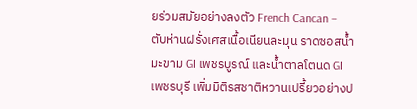ยร่วมสมัยอย่างลงตัว French Cancan – ตับห่านฝรั่งเศสเนื้อเนียนละมุน ราดซอสน้ำมะขาม GI เพชรบูรณ์ และน้ำตาลโตนด GI เพชรบุรี เพิ่มมิติรสชาติหวานเปรี้ยวอย่างป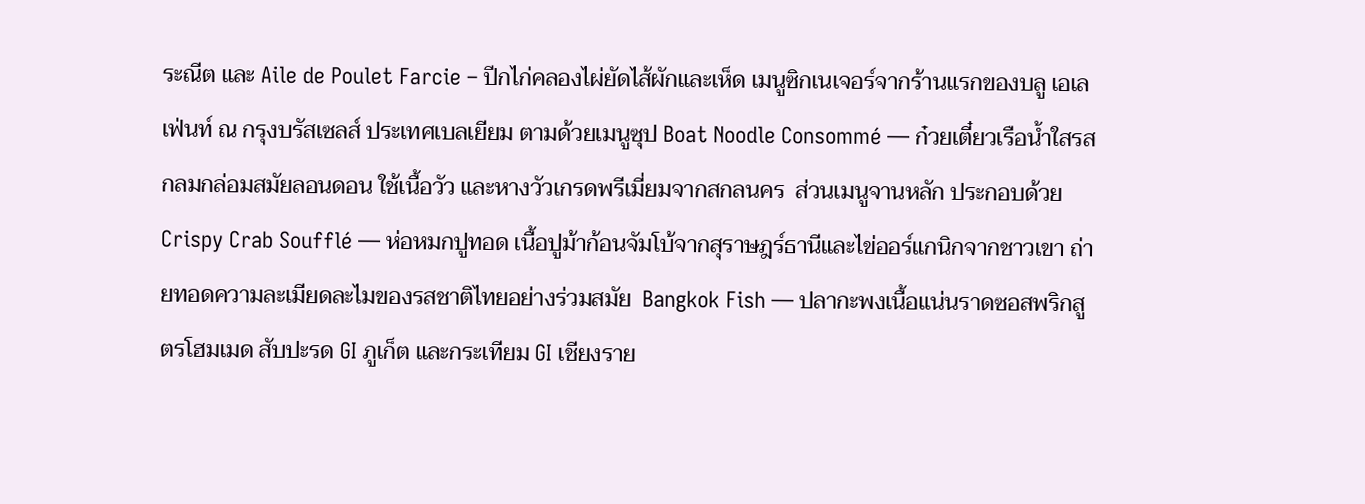ระณีต และ Aile de Poulet Farcie – ปีกไก่คลองไผ่ยัดไส้ผักและเห็ด เมนูซิกเนเจอร์จากร้านแรกของบลู เอเลเฟ่นท์ ณ กรุงบรัสเซลส์ ประเทศเบลเยียม ตามด้วยเมนูซุป Boat Noodle Consommé — ก๋วยเตี๋ยวเรือน้ำใสรสกลมกล่อมสมัยลอนดอน ใช้เนื้อวัว และหางวัวเกรดพรีเมี่ยมจากสกลนคร  ส่วนเมนูจานหลัก ประกอบด้วย Crispy Crab Soufflé — ห่อหมกปูทอด เนื้อปูม้าก้อนจัมโบ้จากสุราษฎร์ธานีและไข่ออร์แกนิกจากชาวเขา ถ่ายทอดความละเมียดละไมของรสชาติไทยอย่างร่วมสมัย  Bangkok Fish — ปลากะพงเนื้อแน่นราดซอสพริกสูตรโฮมเมด สับปะรด GI ภูเก็ต และกระเทียม GI เชียงราย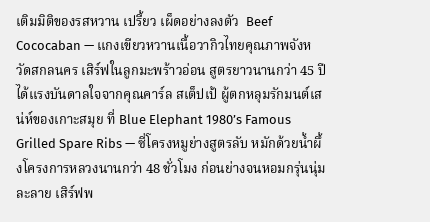เติมมิติของรสหวาน เปรี้ยว เผ็ดอย่างลงตัว  Beef Cococaban — แกงเขียวหวานเนื้อวากิวไทยคุณภาพจังหวัดสกลนคร เสิร์ฟในลูกมะพร้าวอ่อน สูตรยาวนานกว่า 45 ปี ได้แรงบันดาลใจจากคุณคาร์ล สเต็ปเป้ ผู้ตกหลุมรักมนต์เสน่ห์ของเกาะสมุย ที่ Blue Elephant 1980’s Famous Grilled Spare Ribs — ซี่โครงหมูย่างสูตรลับ หมักด้วยน้ำผึ้งโครงการหลวงนานกว่า 48 ชั่วโมง ก่อนย่างจนหอมกรุ่นนุ่มละลาย เสิร์ฟพ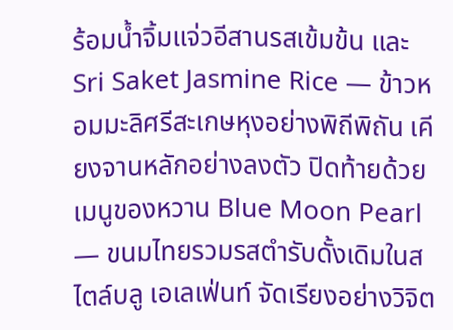ร้อมน้ำจิ้มแจ่วอีสานรสเข้มข้น และ Sri Saket Jasmine Rice — ข้าวหอมมะลิศรีสะเกษหุงอย่างพิถีพิถัน เคียงจานหลักอย่างลงตัว ปิดท้ายด้วยเมนูของหวาน Blue Moon Pearl — ขนมไทยรวมรสตำรับดั้งเดิมในสไตล์บลู เอเลเฟ่นท์ จัดเรียงอย่างวิจิต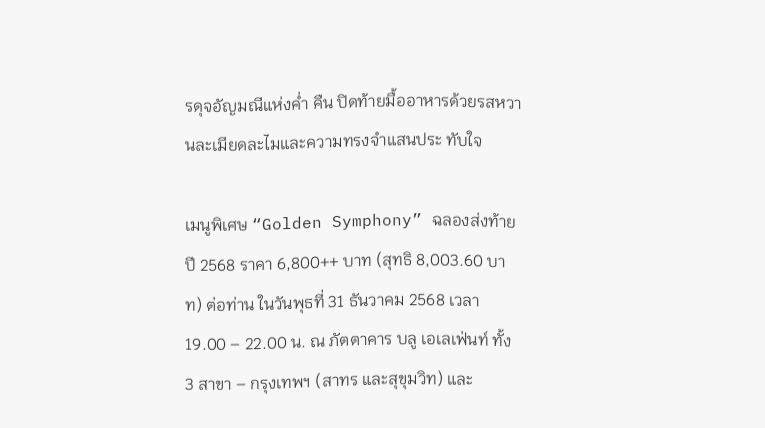รดุจอัญมณีแห่งค่ำ คืน ปิดท้ายมื้ออาหารด้วยรสหวานละเมียดละไมและความทรงจำแสนประ ทับใจ

เมนูพิเศษ “Golden Symphony” ฉลองส่งท้ายปี 2568 ราคา 6,800++ บาท (สุทธิ 8,003.60 บาท) ต่อท่าน ในวันพุธที่ 31 ธันวาคม 2568 เวลา 19.00 – 22.00 น. ณ ภัตตาคาร บลู เอเลเฟ่นท์ ทั้ง 3 สาขา – กรุงเทพฯ (สาทร และสุขุมวิท) และ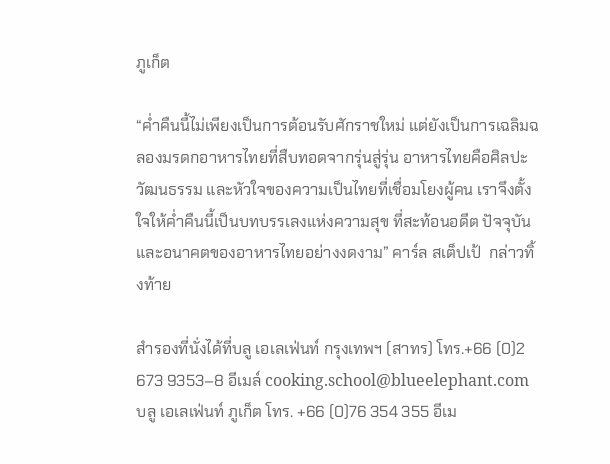ภูเก็ต

“ค่ำคืนนี้ไม่เพียงเป็นการต้อนรับศักราชใหม่ แต่ยังเป็นการเฉลิมฉลองมรดกอาหารไทยที่สืบทอดจากรุ่นสู่รุ่น อาหารไทยคือศิลปะ วัฒนธรรม และหัวใจของความเป็นไทยที่เชื่อมโยงผู้คน เราจึงตั้งใจให้ค่ำคืนนี้เป็นบทบรรเลงแห่งความสุข ที่สะท้อนอดีต ปัจจุบัน และอนาคตของอาหารไทยอย่างงดงาม” คาร์ล สเต็ปเป้  กล่าวทิ้งท้าย

สำรองที่นั่งได้ที่บลู เอเลเฟ่นท์ กรุงเทพฯ (สาทร) โทร.+66 (0)2 673 9353–8 อีเมล์ cooking.school@blueelephant.com  บลู เอเลเฟ่นท์ ภูเก็ต โทร. +66 (0)76 354 355 อีเม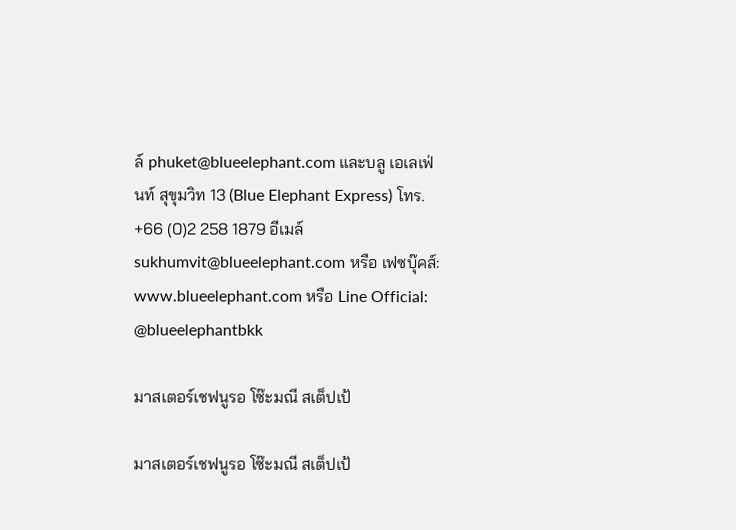ล์ phuket@blueelephant.com และบลู เอเลเฟ่นท์ สุขุมวิท 13 (Blue Elephant Express) โทร. +66 (0)2 258 1879 อีเมล์ sukhumvit@blueelephant.com หรือ เฟซบุ๊คส์: www.blueelephant.com หรือ Line Official: @blueelephantbkk

มาสเตอร์เชฟนูรอ โซ๊ะมณี สเต็ปเป้

มาสเตอร์เชฟนูรอ โซ๊ะมณี สเต็ปเป้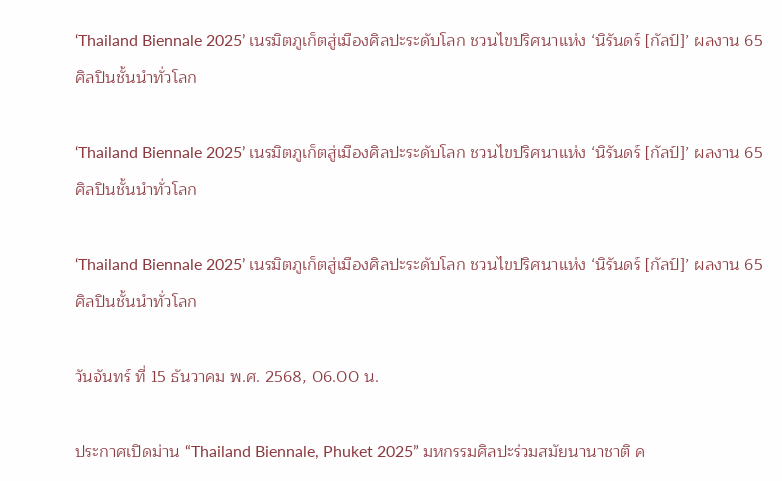‘Thailand Biennale 2025’ เนรมิตภูเก็ตสู่เมืองศิลปะระดับโลก ชวนไขปริศนาแห่ง ‘นิรันดร์ [กัลป์]’ ผลงาน 65 ศิลปินชั้นนำทั่วโลก

‘Thailand Biennale 2025’ เนรมิตภูเก็ตสู่เมืองศิลปะระดับโลก ชวนไขปริศนาแห่ง ‘นิรันดร์ [กัลป์]’ ผลงาน 65 ศิลปินชั้นนำทั่วโลก

‘Thailand Biennale 2025’ เนรมิตภูเก็ตสู่เมืองศิลปะระดับโลก ชวนไขปริศนาแห่ง ‘นิรันดร์ [กัลป์]’ ผลงาน 65 ศิลปินชั้นนำทั่วโลก

วันจันทร์ ที่ 15 ธันวาคม พ.ศ. 2568, 06.00 น.

ประกาศเปิดม่าน “Thailand Biennale, Phuket 2025” มหกรรมศิลปะร่วมสมัยนานาชาติ ค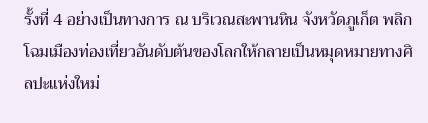รั้งที่ 4 อย่างเป็นทางการ ณ บริเวณสะพานหิน จังหวัดภูเก็ต พลิกโฉมเมืองท่องเที่ยวอันดับต้นของโลกให้กลายเป็นหมุดหมายทางศิลปะแห่งใหม่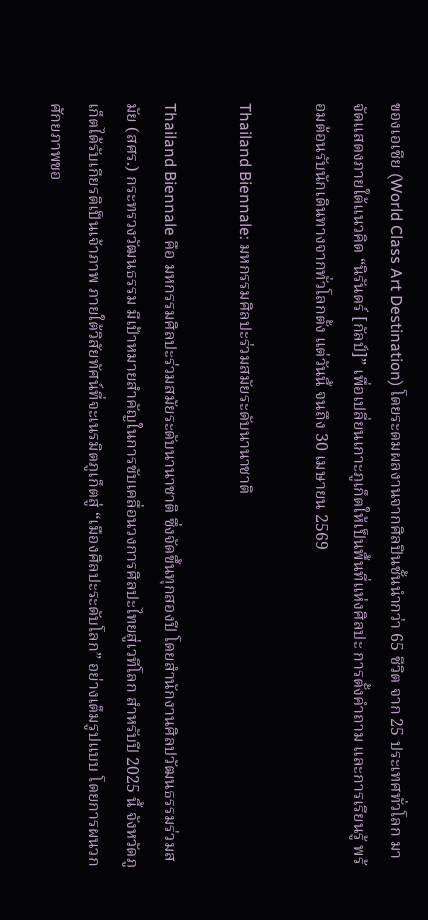ของเอเชีย (World Class Art Destination) โดยระดมผลงานจากศิลปินชั้นนำกว่า 65 ชีวิต จาก 25 ประเทศทั่วโลก มาจัดแสดงภายใต้แนวคิด “นิรันดร์ [กัลป์]” เพื่อเปลี่ยนเกาะภูเก็ตให้เป็นพื้นที่แห่งศิลปะ การตั้งคำถาม และการเรียนรู้ พร้อมต้อนรับนักเดินทางจากทั่วโลกตั้ง แต่วันนี้ จนถึง 30 เมษายน 2569

Thailand Biennale: มหกรรมศิลปะร่วมสมัยระดับนานาชาติ

Thailand Biennale คือ มหกรรมศิลปะร่วมสมัยระดับนานาชาติ ซึ่งจัดขึ้นทุกสองปี โดยสำนักงานศิลปวัฒนธรรมร่วมสมัย (สศร.) กระทรวงวัฒนธรรม มีเป้าหมายสำคัญในการขับเคลื่อนวงการศิลปะไทยสู่เวทีโลก สำหรับปี 2025 นี้ จังหวัดภูเก็ตได้รับเกียรติเป็นเจ้าภาพ ภายใต้วิสัยทัศน์ที่จะเนรมิตภูเก็ตสู่ “เมืองศิลปะระดับโลก” อย่างเต็มรูปแบบ โดยการผนวกศักยภาพขอ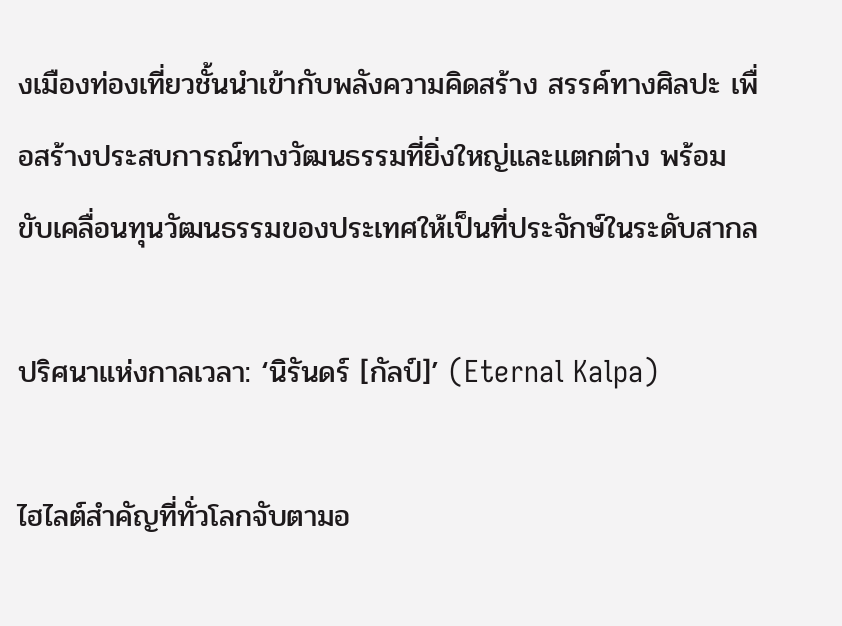งเมืองท่องเที่ยวชั้นนำเข้ากับพลังความคิดสร้าง สรรค์ทางศิลปะ เพื่อสร้างประสบการณ์ทางวัฒนธรรมที่ยิ่งใหญ่และแตกต่าง พร้อมขับเคลื่อนทุนวัฒนธรรมของประเทศให้เป็นที่ประจักษ์ในระดับสากล

ปริศนาแห่งกาลเวลา: ‘นิรันดร์ [กัลป์]’ (Eternal Kalpa)

ไฮไลต์สำคัญที่ทั่วโลกจับตามอ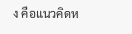ง คือแนวคิดห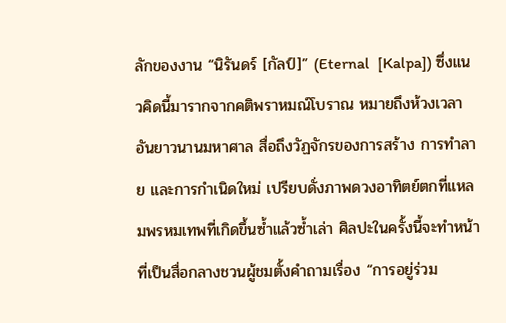ลักของงาน “นิรันดร์ [กัลป์]” (Eternal  [Kalpa]) ซึ่งแนวคิดนี้มารากจากคติพราหมณ์โบราณ หมายถึงห้วงเวลาอันยาวนานมหาศาล สื่อถึงวัฏจักรของการสร้าง การทำลาย และการกำเนิดใหม่ เปรียบดั่งภาพดวงอาทิตย์ตกที่แหลมพรหมเทพที่เกิดขึ้นซ้ำแล้วซ้ำเล่า ศิลปะในครั้งนี้จะทำหน้าที่เป็นสื่อกลางชวนผู้ชมตั้งคำถามเรื่อง “การอยู่ร่วม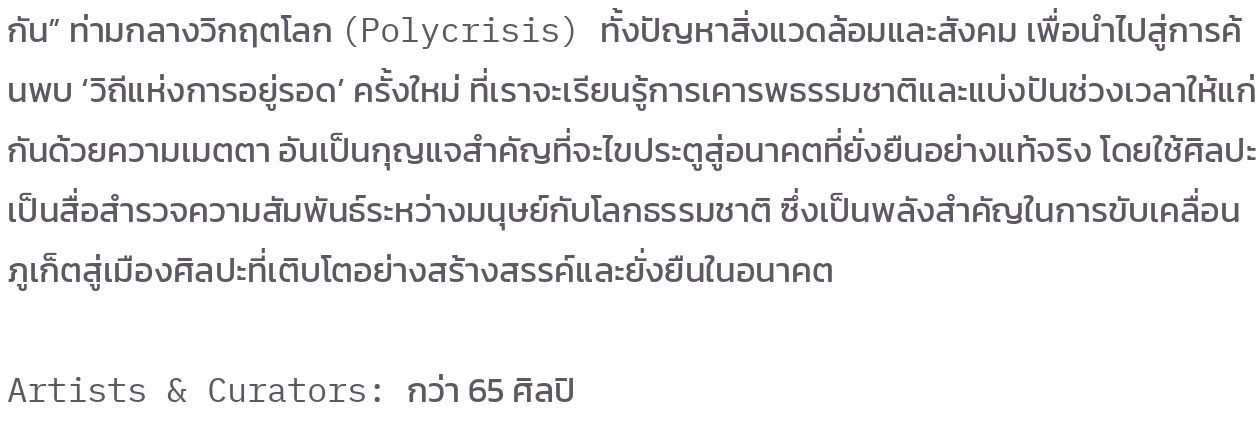กัน” ท่ามกลางวิกฤตโลก (Polycrisis) ทั้งปัญหาสิ่งแวดล้อมและสังคม เพื่อนำไปสู่การค้นพบ ‘วิถีแห่งการอยู่รอด’ ครั้งใหม่ ที่เราจะเรียนรู้การเคารพธรรมชาติและแบ่งปันช่วงเวลาให้แก่กันด้วยความเมตตา อันเป็นกุญแจสำคัญที่จะไขประตูสู่อนาคตที่ยั่งยืนอย่างแท้จริง โดยใช้ศิลปะเป็นสื่อสำรวจความสัมพันธ์ระหว่างมนุษย์กับโลกธรรมชาติ ซึ่งเป็นพลังสำคัญในการขับเคลื่อนภูเก็ตสู่เมืองศิลปะที่เติบโตอย่างสร้างสรรค์และยั่งยืนในอนาคต

Artists & Curators: กว่า 65 ศิลปิ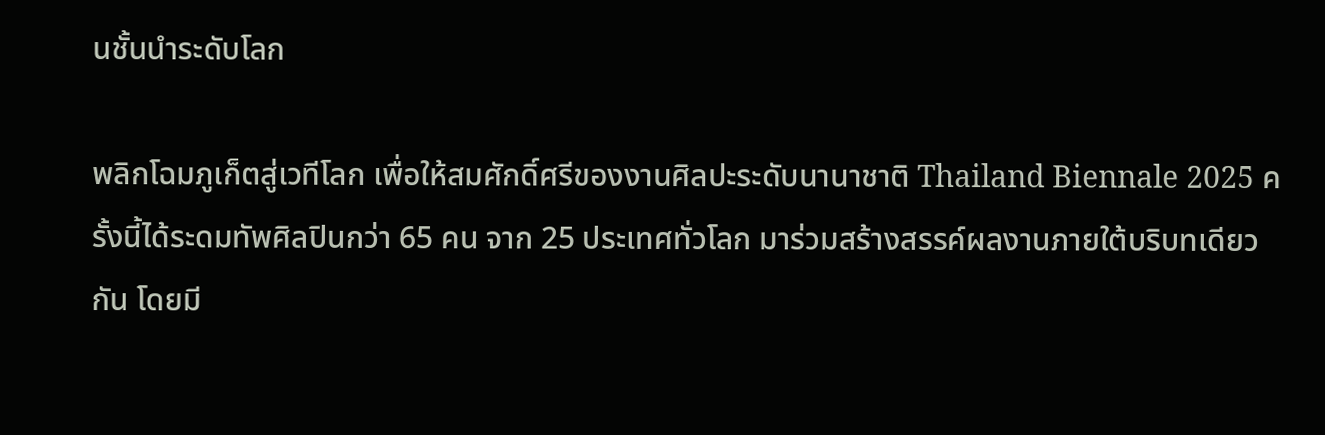นชั้นนำระดับโลก

พลิกโฉมภูเก็ตสู่เวทีโลก เพื่อให้สมศักดิ์ศรีของงานศิลปะระดับนานาชาติ Thailand Biennale 2025 ครั้งนี้ได้ระดมทัพศิลปินกว่า 65 คน จาก 25 ประเทศทั่วโลก มาร่วมสร้างสรรค์ผลงานภายใต้บริบทเดียวกัน โดยมี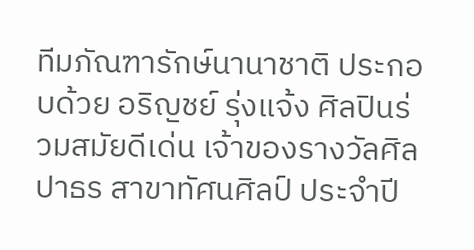ทีมภัณฑารักษ์นานาชาติ ประกอบด้วย อริญชย์ รุ่งแจ้ง ศิลปินร่วมสมัยดีเด่น เจ้าของรางวัลศิลปาธร สาขาทัศนศิลป์ ประจำปี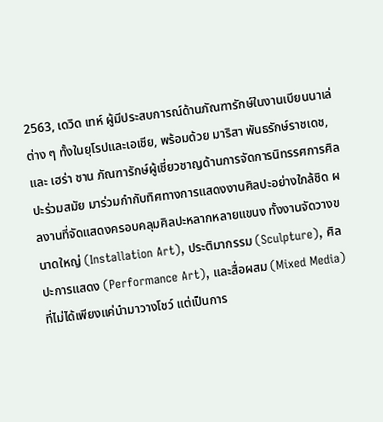2563, เดวิด เทห์ ผู้มีประสบการณ์ด้านภัณฑารักษ์ในงานเบียนนาเล่ต่าง ๆ ทั้งในยุโรปและเอเชีย, พร้อมด้วย มาริสา พันธรักษ์ราชเดช, และ เฮร่า ชาน ภัณฑารักษ์ผู้เชี่ยวชาญด้านการจัดการนิทรรศการศิลปะร่วมสมัย มาร่วมกำกับทิศทางการแสดงงานศิลปะอย่างใกล้ชิด ผลงานที่จัดแสดงครอบคลุมศิลปะหลากหลายแขนง ทั้งงานจัดวางขนาดใหญ่ (Installation Art), ประติมากรรม (Sculpture), ศิลปะการแสดง (Performance Art), และสื่อผสม (Mixed Media) ที่ไม่ได้เพียงแค่นำมาวางโชว์ แต่เป็นการ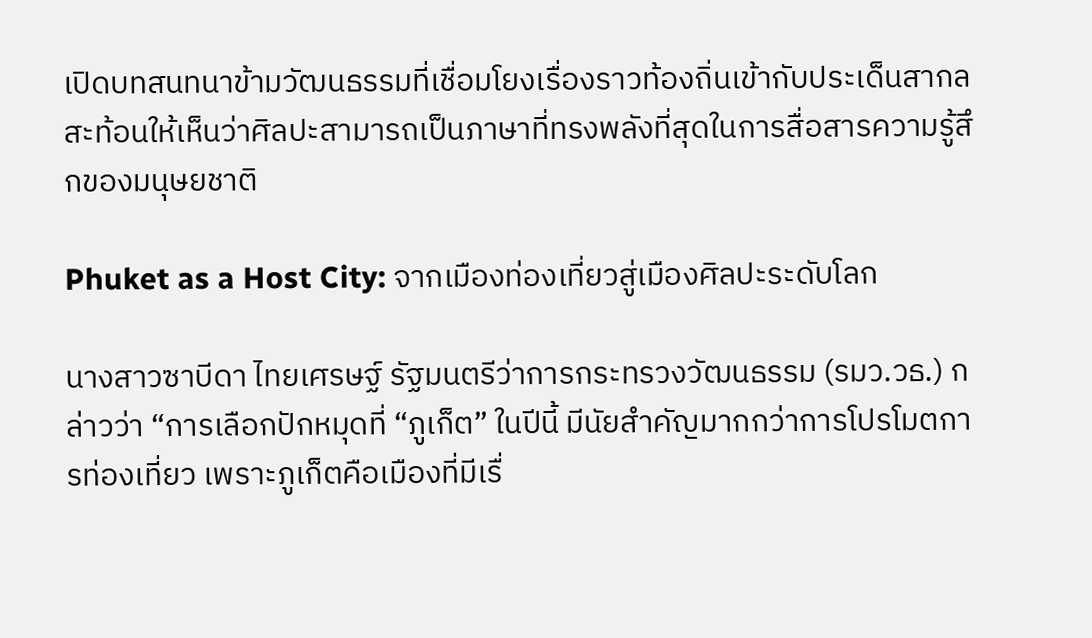เปิดบทสนทนาข้ามวัฒนธรรมที่เชื่อมโยงเรื่องราวท้องถิ่นเข้ากับประเด็นสากล สะท้อนให้เห็นว่าศิลปะสามารถเป็นภาษาที่ทรงพลังที่สุดในการสื่อสารความรู้สึกของมนุษยชาติ

Phuket as a Host City: จากเมืองท่องเที่ยวสู่เมืองศิลปะระดับโลก

นางสาวซาบีดา ไทยเศรษฐ์ รัฐมนตรีว่าการกระทรวงวัฒนธรรม (รมว.วธ.) กล่าวว่า “การเลือกปักหมุดที่ “ภูเก็ต” ในปีนี้ มีนัยสำคัญมากกว่าการโปรโมตการท่องเที่ยว เพราะภูเก็ตคือเมืองที่มีเรื่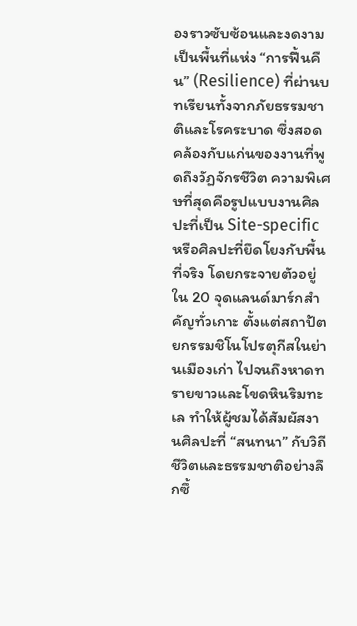องราวซับซ้อนและงดงาม เป็นพื้นที่แห่ง “การฟื้นคืน” (Resilience) ที่ผ่านบทเรียนทั้งจากภัยธรรมชาติและโรคระบาด ซึ่งสอดคล้องกับแก่นของงานที่พูดถึงวัฏจักรชีวิต ความพิเศษที่สุดคือรูปแบบงานศิลปะที่เป็น Site-specific หรือศิลปะที่ยึดโยงกับพื้นที่จริง โดยกระจายตัวอยู่ใน 20 จุดแลนด์มาร์กสำคัญทั่วเกาะ ตั้งแต่สถาปัตยกรรมชิโนโปรตุกีสในย่านเมืองเก่า ไปจนถึงหาดทรายขาวและโขดหินริมทะเล ทำให้ผู้ชมได้สัมผัสงานศิลปะที่ “สนทนา” กับวิถีชีวิตและธรรมชาติอย่างลึกซึ้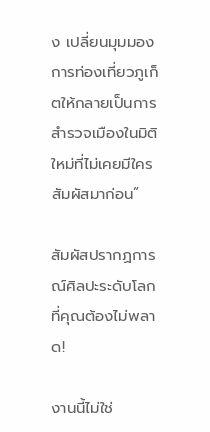ง เปลี่ยนมุมมองการท่องเที่ยวภูเก็ตให้กลายเป็นการสำรวจเมืองในมิติใหม่ที่ไม่เคยมีใครสัมผัสมาก่อน”

สัมผัสปรากฏการณ์ศิลปะระดับโลกที่คุณต้องไม่พลาด!

งานนี้ไม่ใช่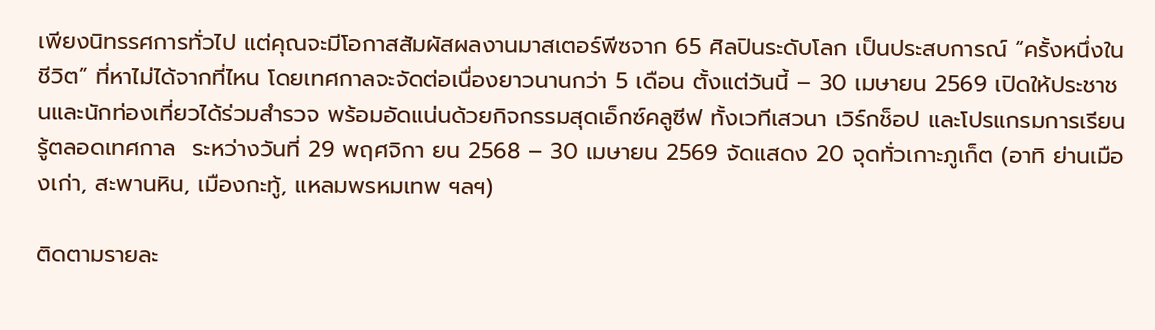เพียงนิทรรศการทั่วไป แต่คุณจะมีโอกาสสัมผัสผลงานมาสเตอร์พีซจาก 65 ศิลปินระดับโลก เป็นประสบการณ์ “ครั้งหนึ่งในชีวิต” ที่หาไม่ได้จากที่ไหน โดยเทศกาลจะจัดต่อเนื่องยาวนานกว่า 5 เดือน ตั้งแต่วันนี้ – 30 เมษายน 2569 เปิดให้ประชาชนและนักท่องเที่ยวได้ร่วมสำรวจ พร้อมอัดแน่นด้วยกิจกรรมสุดเอ็กซ์คลูซีฟ ทั้งเวทีเสวนา เวิร์กช็อป และโปรแกรมการเรียนรู้ตลอดเทศกาล  ระหว่างวันที่ 29 พฤศจิกา ยน 2568 – 30 เมษายน 2569 จัดแสดง 20 จุดทั่วเกาะภูเก็ต (อาทิ ย่านเมืองเก่า, สะพานหิน, เมืองกะทู้, แหลมพรหมเทพ ฯลฯ)

ติดตามรายละ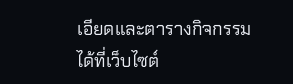เอียดและตารางกิจกรรมได้ที่เว็บไซต์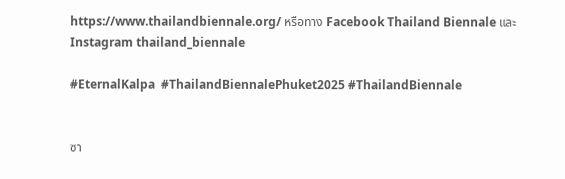https://www.thailandbiennale.org/ หรือทาง Facebook Thailand Biennale และ Instagram thailand_biennale

#EternalKalpa  #ThailandBiennalePhuket2025 #ThailandBiennale


ซา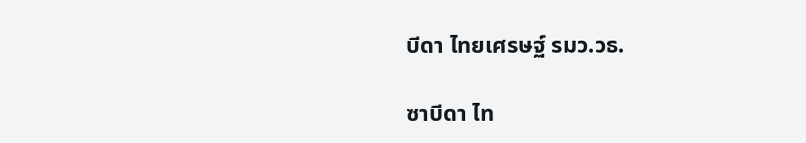บีดา ไทยเศรษฐ์ รมว.วธ.

ซาบีดา ไท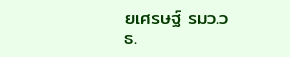ยเศรษฐ์ รมว.วธ.